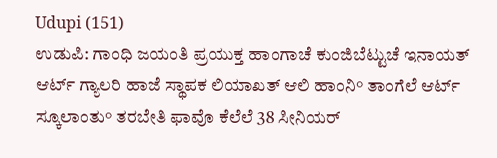Udupi (151)
ಉಡುಪಿ: ಗಾಂಧಿ ಜಯಂತಿ ಪ್ರಯುಕ್ತ ಹಾಂಗಾಚೆ ಕುಂಜಿಬೆಟ್ಟುಚೆ ಇನಾಯತ್ ಆರ್ಟ್ ಗ್ಯಾಲರಿ ಹಾಜೆ ಸ್ಥಾಪಕ ಲಿಯಾಖತ್ ಆಲಿ ಹಾಂನಿ° ತಾಂಗೆಲೆ ಆರ್ಟ್ ಸ್ಕೂಲಾಂತು° ತರಬೇತಿ ಫಾವೊ ಕೆಲೆಲೆ 38 ಸೀನಿಯರ್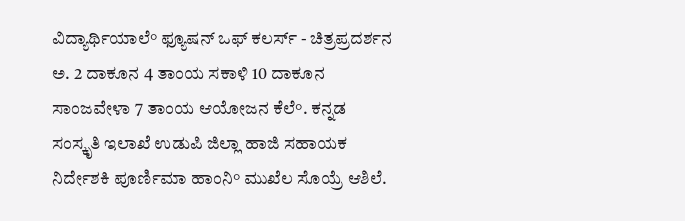ವಿದ್ಯಾರ್ಥಿಯಾಲೆ° ಫ್ಯೂಷನ್ ಒಫ್ ಕಲರ್ಸ್ - ಚಿತ್ರಪ್ರದರ್ಶನ ಅ. 2 ದಾಕೂನ 4 ತಾಂಯ ಸಕಾಳಿ 10 ದಾಕೂನ ಸಾಂಜವೇಳಾ 7 ತಾಂಯ ಆಯೋಜನ ಕೆಲೆ°. ಕನ್ನಡ ಸಂಸ್ಕೃತಿ ಇಲಾಖೆ ಉಡುಪಿ ಜಿಲ್ಲಾ ಹಾಜಿ ಸಹಾಯಕ ನಿರ್ದೇಶಕಿ ಪೂರ್ಣಿಮಾ ಹಾಂನಿ° ಮುಖೆಲ ಸೊಯ್ರೆ ಆಶಿಲೆ.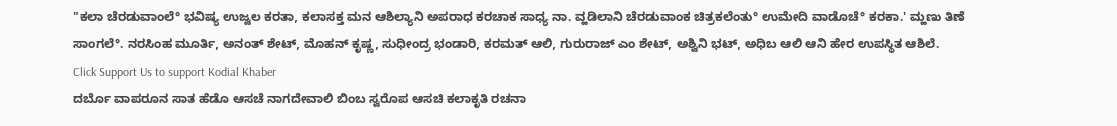"ಕಲಾ ಚೆರಡುವಾಂಲೆ° ಭವಿಷ್ಯ ಉಜ್ವಲ ಕರತಾ, ಕಲಾಸಕ್ತ ಮನ ಆಶಿಲ್ಯಾನಿ ಅಪರಾಧ ಕರಚಾಕ ಸಾಧ್ಯ ನಾ. ವ್ಹಡಿಲಾನಿ ಚೆರಡುವಾಂಕ ಚಿತ್ರಕಲೆಂತು° ಉಮೇದಿ ವಾಡೊಚೆ° ಕರಕಾ.' ಮ್ಹಣು ತಿಣೆ ಸಾಂಗಲೆ°. ನರಸಿಂಹ ಮೂರ್ತಿ, ಅನಂತ್ ಶೇಟ್, ಮೊಹನ್ ಕೃಷ್ಣ, ಸುಧೀಂದ್ರ ಭಂಡಾರಿ, ಕರಮತ್ ಆಲಿ, ಗುರುರಾಜ್ ಎಂ ಶೇಟ್, ಅಶ್ವಿನಿ ಭಟ್, ಅಧಿಬ ಆಲಿ ಆನಿ ಹೇರ ಉಪಸ್ಥಿತ ಆಶಿಲೆ.
Click Support Us to support Kodial Khaber
ದರ್ಬೊ ವಾಪರೂನ ಸಾತ ಹೆಡೊ ಆಸಚೆ ನಾಗದೇವಾಲಿ ಬಿಂಬ ಸ್ವರೊಪ ಆಸಚಿ ಕಲಾಕೃತಿ ರಚನಾ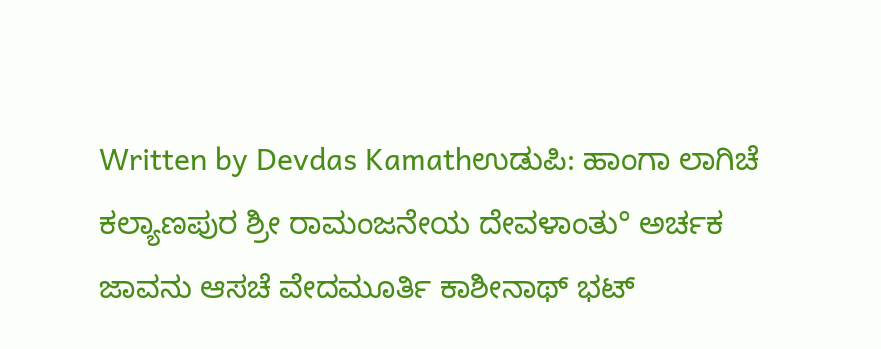Written by Devdas Kamathಉಡುಪಿ: ಹಾಂಗಾ ಲಾಗಿಚೆ ಕಲ್ಯಾಣಪುರ ಶ್ರೀ ರಾಮಂಜನೇಯ ದೇವಳಾಂತು° ಅರ್ಚಕ ಜಾವನು ಆಸಚೆ ವೇದಮೂರ್ತಿ ಕಾಶೀನಾಥ್ ಭಟ್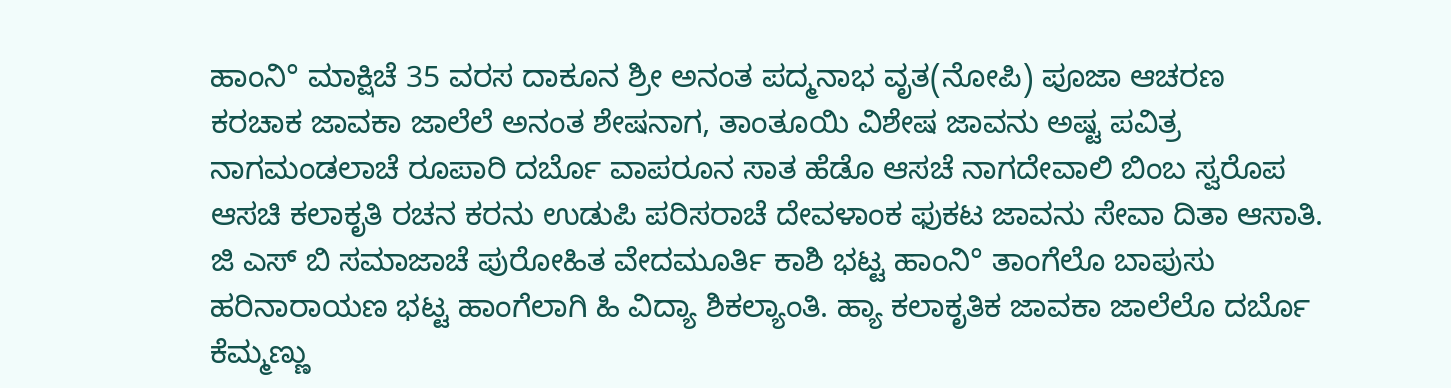ಹಾಂನಿ° ಮಾಕ್ಷಿಚೆ 35 ವರಸ ದಾಕೂನ ಶ್ರೀ ಅನಂತ ಪದ್ಮನಾಭ ವೃತ(ನೋಪಿ) ಪೂಜಾ ಆಚರಣ ಕರಚಾಕ ಜಾವಕಾ ಜಾಲೆಲೆ ಅನಂತ ಶೇಷನಾಗ, ತಾಂತೂಯಿ ವಿಶೇಷ ಜಾವನು ಅಷ್ಟ ಪವಿತ್ರ ನಾಗಮಂಡಲಾಚೆ ರೂಪಾರಿ ದರ್ಬೊ ವಾಪರೂನ ಸಾತ ಹೆಡೊ ಆಸಚೆ ನಾಗದೇವಾಲಿ ಬಿಂಬ ಸ್ವರೊಪ ಆಸಚಿ ಕಲಾಕೃತಿ ರಚನ ಕರನು ಉಡುಪಿ ಪರಿಸರಾಚೆ ದೇವಳಾಂಕ ಫುಕಟ ಜಾವನು ಸೇವಾ ದಿತಾ ಆಸಾತಿ. ಜಿ ಎಸ್ ಬಿ ಸಮಾಜಾಚೆ ಪುರೋಹಿತ ವೇದಮೂರ್ತಿ ಕಾಶಿ ಭಟ್ಟ ಹಾಂನಿ° ತಾಂಗೆಲೊ ಬಾಪುಸು ಹರಿನಾರಾಯಣ ಭಟ್ಟ ಹಾಂಗೆಲಾಗಿ ಹಿ ವಿದ್ಯಾ ಶಿಕಲ್ಯಾಂತಿ. ಹ್ಯಾ ಕಲಾಕೃತಿಕ ಜಾವಕಾ ಜಾಲೆಲೊ ದರ್ಬೊ ಕೆಮ್ಮಣ್ಣು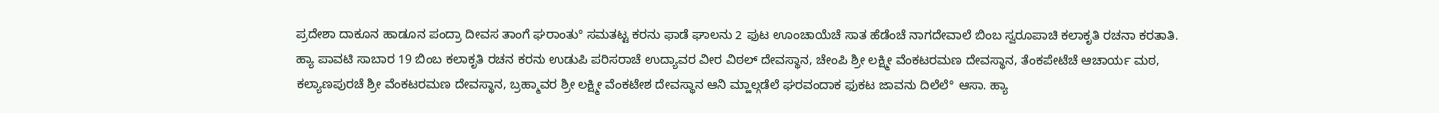ಪ್ರದೇಶಾ ದಾಕೂನ ಹಾಡೂನ ಪಂದ್ರಾ ದೀವಸ ತಾಂಗೆ ಘರಾಂತು° ಸಮತಟ್ಟ ಕರನು ಫಾಡೆ ಘಾಲನು 2 ಫುಟ ಊಂಚಾಯೆಚೆ ಸಾತ ಹೆಡೆಂಚೆ ನಾಗದೇವಾಲೆ ಬಿಂಬ ಸ್ವರೂಪಾಚಿ ಕಲಾಕೃತಿ ರಚನಾ ಕರತಾತಿ. ಹ್ಯಾ ಪಾವಟಿ ಸಾಬಾರ 19 ಬಿಂಬ ಕಲಾಕೃತಿ ರಚನ ಕರನು ಉಡುಪಿ ಪರಿಸರಾಚೆ ಉದ್ಯಾವರ ವೀರ ವಿಠಲ್ ದೇವಸ್ಥಾನ, ಚೇಂಪಿ ಶ್ರೀ ಲಕ್ಷ್ಮೀ ವೆಂಕಟರಮಣ ದೇವಸ್ಥಾನ, ತೆಂಕಪೇಟೆಚೆ ಆಚಾರ್ಯ ಮಠ, ಕಲ್ಯಾಣಪುರಚೆ ಶ್ರೀ ವೆಂಕಟರಮಣ ದೇವಸ್ಥಾನ, ಬ್ರಹ್ಮಾವರ ಶ್ರೀ ಲಕ್ಷ್ಮೀ ವೆಂಕಟೇಶ ದೇವಸ್ಥಾನ ಆನಿ ಮ್ಹಾಲ್ಗಡೆಲೆ ಘರವಂದಾಕ ಫುಕಟ ಜಾವನು ದಿಲೆಲೆ° ಆಸಾ. ಹ್ಯಾ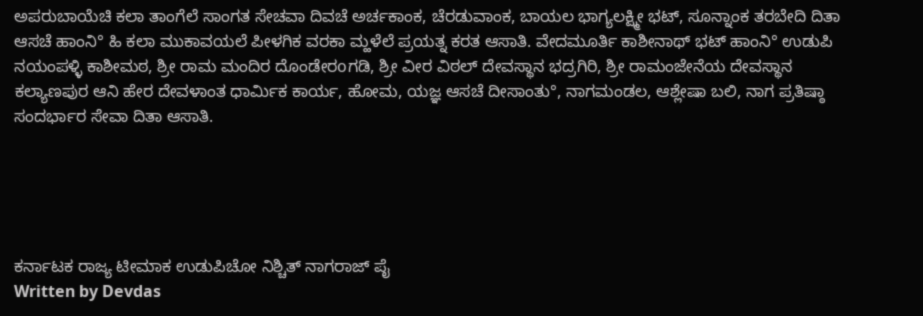ಅಪರುಬಾಯೆಚಿ ಕಲಾ ತಾಂಗೆಲೆ ಸಾಂಗತ ಸೇಚವಾ ದಿವಚೆ ಅರ್ಚಕಾಂಕ, ಚೆರಡುವಾಂಕ, ಬಾಯಲ ಭಾಗ್ಯಲಕ್ಷ್ಮೀ ಭಟ್, ಸೂನ್ನಾಂಕ ತರಬೇದಿ ದಿತಾ ಆಸಚೆ ಹಾಂನಿ° ಹಿ ಕಲಾ ಮುಕಾವಯಲೆ ಪೀಳಗಿಕ ವರಕಾ ಮ್ಹಳೆಲೆ ಪ್ರಯತ್ನ ಕರತ ಆಸಾತಿ. ವೇದಮೂರ್ತಿ ಕಾಶೀನಾಥ್ ಭಟ್ ಹಾಂನಿ° ಉಡುಪಿ ನಯಂಪಳ್ಳಿ ಕಾಶೀಮಠ, ಶ್ರೀ ರಾಮ ಮಂದಿರ ದೊಂಡೇರοಗಡಿ, ಶ್ರೀ ವೀರ ವಿಠಲ್ ದೇವಸ್ಥಾನ ಭದ್ರಗಿರಿ, ಶ್ರೀ ರಾಮಂಜೇನೆಯ ದೇವಸ್ಥಾನ ಕಲ್ಯಾಣಪುರ ಆನಿ ಹೇರ ದೇವಳಾಂತ ಧಾರ್ಮಿಕ ಕಾರ್ಯ, ಹೋಮ, ಯಜ್ಞ ಆಸಚೆ ದೀಸಾಂತು°, ನಾಗಮಂಡಲ, ಆಶ್ಲೇಷಾ ಬಲಿ, ನಾಗ ಪ್ರತಿಷ್ಠಾ ಸಂದರ್ಭಾರ ಸೇವಾ ದಿತಾ ಆಸಾತಿ.





ಕರ್ನಾಟಕ ರಾಜ್ಯ ಟೀಮಾಕ ಉಡುಪಿಚೋ ನಿಶ್ಚಿತ್ ನಾಗರಾಜ್ ಪೈ
Written by Devdas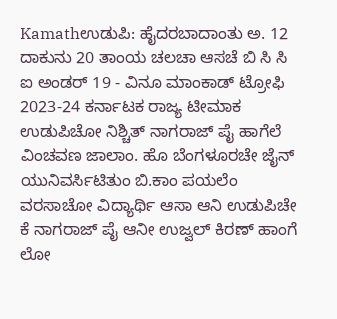Kamathಉಡುಪಿ: ಹೈದರಬಾದಾಂತು ಅ. 12 ದಾಕುನು 20 ತಾಂಯ ಚಲಚಾ ಆಸಚೆ ಬಿ ಸಿ ಸಿ ಐ ಅಂಡರ್ 19 - ವಿನೂ ಮಾಂಕಾಡ್ ಟ್ರೋಫಿ 2023-24 ಕರ್ನಾಟಕ ರಾಜ್ಯ ಟೀಮಾಕ ಉಡುಪಿಚೋ ನಿಶ್ಚಿತ್ ನಾಗರಾಜ್ ಪೈ ಹಾಗೆಲೆ ವಿಂಚವಣ ಜಾಲಾಂ. ಹೊ ಬೆಂಗಳೂರಚೇ ಜೈನ್ ಯುನಿವರ್ಸಿಟಿತುಂ ಬಿ.ಕಾಂ ಪಯಲೆಂ ವರಸಾಚೋ ವಿದ್ಯಾರ್ಥಿ ಆಸಾ ಆನಿ ಉಡುಪಿಚೇ ಕೆ ನಾಗರಾಜ್ ಪೈ ಆನೀ ಉಜ್ವಲ್ ಕಿರಣ್ ಹಾಂಗೆ ಲೋ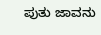ಪುತು ಜಾವನು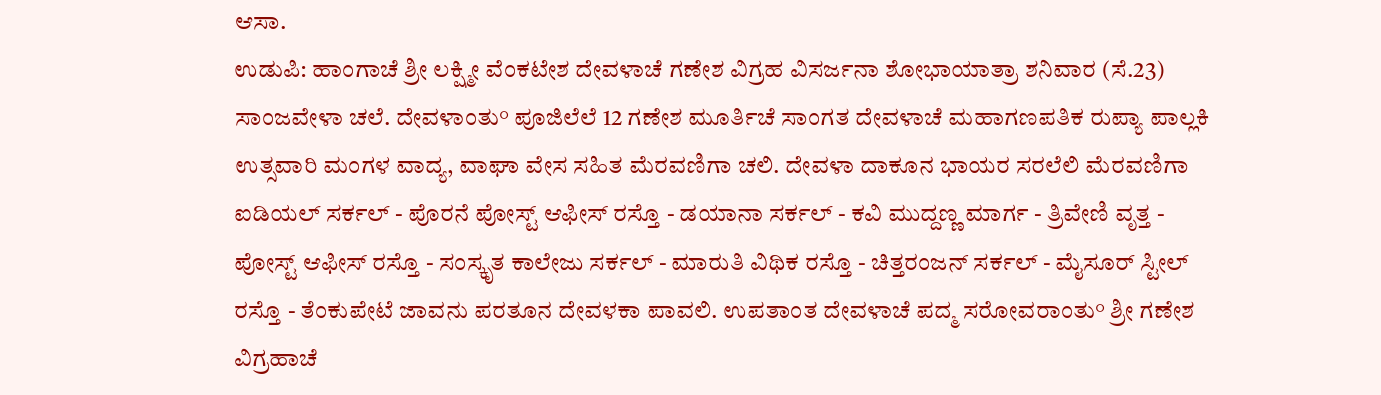ಆಸಾ.
ಉಡುಪಿ: ಹಾಂಗಾಚೆ ಶ್ರೀ ಲಕ್ಷ್ಮೀ ವೆಂಕಟೇಶ ದೇವಳಾಚೆ ಗಣೇಶ ವಿಗ್ರಹ ವಿಸರ್ಜನಾ ಶೋಭಾಯಾತ್ರಾ ಶನಿವಾರ (ಸೆ.23) ಸಾಂಜವೇಳಾ ಚಲೆ. ದೇವಳಾಂತು° ಪೂಜಿಲೆಲೆ 12 ಗಣೇಶ ಮೂರ್ತಿಚೆ ಸಾಂಗತ ದೇವಳಾಚೆ ಮಹಾಗಣಪತಿಕ ರುಪ್ಯಾ ಪಾಲ್ಲಕಿ ಉತ್ಸವಾರಿ ಮಂಗಳ ವಾದ್ಯ, ವಾಘಾ ವೇಸ ಸಹಿತ ಮೆರವಣಿಗಾ ಚಲಿ. ದೇವಳಾ ದಾಕೂನ ಭಾಯರ ಸರಲೆಲಿ ಮೆರವಣಿಗಾ ಐಡಿಯಲ್ ಸರ್ಕಲ್ - ಪೊರನೆ ಪೋಸ್ಟ್ ಆಫೀಸ್ ರಸ್ತೊ - ಡಯಾನಾ ಸರ್ಕಲ್ - ಕವಿ ಮುದ್ದಣ್ಣ ಮಾರ್ಗ - ತ್ರಿವೇಣಿ ವೃತ್ತ - ಪೋಸ್ಟ್ ಆಫೀಸ್ ರಸ್ತೊ - ಸಂಸ್ಕೃತ ಕಾಲೇಜು ಸರ್ಕಲ್ - ಮಾರುತಿ ವಿಥಿಕ ರಸ್ತೊ - ಚಿತ್ತರಂಜನ್ ಸರ್ಕಲ್ - ಮೈಸೂರ್ ಸ್ಟೀಲ್ ರಸ್ತೊ - ತೆಂಕುಪೇಟೆ ಜಾವನು ಪರತೂನ ದೇವಳಕಾ ಪಾವಲಿ. ಉಪತಾಂತ ದೇವಳಾಚೆ ಪದ್ಮ ಸರೋವರಾಂತು° ಶ್ರೀ ಗಣೇಶ ವಿಗ್ರಹಾಚೆ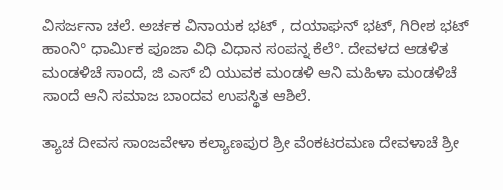ವಿಸರ್ಜನಾ ಚಲೆ. ಅರ್ಚಕ ವಿನಾಯಕ ಭಟ್ , ದಯಾಘನ್ ಭಟ್, ಗಿರೀಶ ಭಟ್ ಹಾಂನಿ° ಧಾರ್ಮಿಕ ಪೂಜಾ ವಿಧಿ ವಿಧಾನ ಸಂಪನ್ನ ಕೆಲೆ°. ದೇವಳದ ಆಡಳಿತ ಮಂಡಳಿಚೆ ಸಾಂದೆ, ಜಿ ಎಸ್ ಬಿ ಯುವಕ ಮಂಡಳಿ ಆನಿ ಮಹಿಳಾ ಮಂಡಳಿಚೆ ಸಾಂದೆ ಆನಿ ಸಮಾಜ ಬಾಂದವ ಉಪಸ್ಥಿತ ಆಶಿಲೆ.

ತ್ಯಾಚ ದೀವಸ ಸಾಂಜವೇಳಾ ಕಲ್ಯಾಣಪುರ ಶ್ರೀ ವೆಂಕಟರಮಣ ದೇವಳಾಚೆ ಶ್ರೀ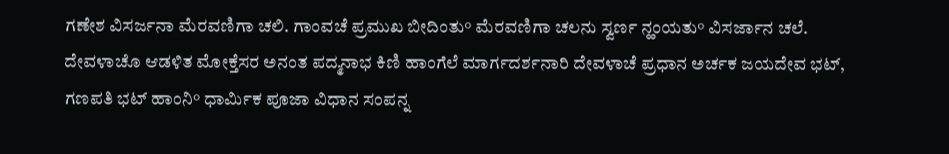ಗಣೇಶ ವಿಸರ್ಜನಾ ಮೆರವಣಿಗಾ ಚಲಿ. ಗಾಂವಚೆ ಪ್ರಮುಖ ಬೀದಿಂತು° ಮೆರವಣಿಗಾ ಚಲನು ಸ್ವರ್ಣ ನ್ಹಂಯತು° ವಿಸರ್ಜಾನ ಚಲೆ. ದೇವಳಾಚೊ ಆಡಳಿತ ಮೋಕ್ತೆಸರ ಅನಂತ ಪದ್ಮನಾಭ ಕಿಣಿ ಹಾಂಗೆಲೆ ಮಾರ್ಗದರ್ಶನಾರಿ ದೇವಳಾಚೆ ಪ್ರಧಾನ ಅರ್ಚಕ ಜಯದೇವ ಭಟ್, ಗಣಪತಿ ಭಟ್ ಹಾಂನಿ° ಧಾರ್ಮಿಕ ಪೂಜಾ ವಿಧಾನ ಸಂಪನ್ನ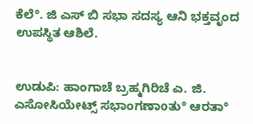ಕೆಲೆ°. ಜಿ ಎಸ್ ಬಿ ಸಭಾ ಸದಸ್ಯ ಆನಿ ಭಕ್ತವೃಂದ ಉಪಸ್ಥಿತ ಆಶಿಲೆ.


ಉಡುಪಿ: ಹಾಂಗಾಚೆ ಬ್ರಹ್ಮಗಿರಿಚೆ ಎ. ಜಿ. ಎಸೋಸಿಯೇಟ್ಸ್ ಸಭಾಂಗಣಾοತು° ಆರತಾ°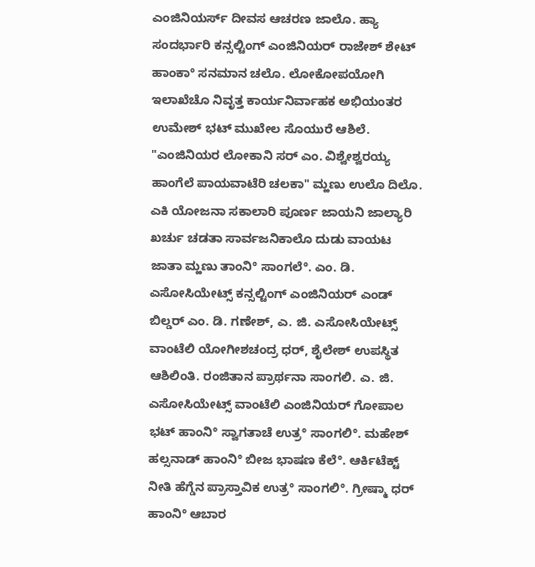ಎಂಜಿನಿಯರ್ಸ್ ದೀವಸ ಆಚರಣ ಜಾಲೊ. ಹ್ಯಾ ಸಂದರ್ಭಾರಿ ಕನ್ಸಲ್ಟಿಂಗ್ ಎಂಜಿನಿಯರ್ ರಾಜೇಶ್ ಶೇಟ್ ಹಾಂಕಾ° ಸನಮಾನ ಚಲೊ. ಲೋಕೋಪಯೋಗಿ ಇಲಾಖೆಚೊ ನಿವೃತ್ತ ಕಾರ್ಯನಿರ್ವಾಹಕ ಅಭಿಯಂತರ ಉಮೇಶ್ ಭಟ್ ಮುಖೇಲ ಸೊಯುರೆ ಆಶಿಲೆ. "ಎಂಜಿನಿಯರ ಲೋಕಾನಿ ಸರ್ ಎಂ. ವಿಶ್ವೇಶ್ವರಯ್ಯ ಹಾಂಗೆಲೆ ಪಾಯವಾಟೆರಿ ಚಲಕಾ" ಮ್ಹಣು ಉಲೊ ದಿಲೊ. ಎಕಿ ಯೋಜನಾ ಸಕಾಲಾರಿ ಪೂರ್ಣ ಜಾಯನಿ ಜಾಲ್ಯಾರಿ ಖರ್ಚು ಚಡತಾ ಸಾರ್ವಜನಿಕಾಲೊ ದುಡು ವಾಯಟ ಜಾತಾ ಮ್ಹಣು ತಾಂನಿ° ಸಾಂಗಲೆ°. ಎಂ. ಡಿ. ಎಸೋಸಿಯೇಟ್ಸ್ ಕನ್ಸಲ್ಟಿಂಗ್ ಎಂಜಿನಿಯರ್ ಎಂಡ್ ಬಿಲ್ಡರ್ ಎಂ. ಡಿ. ಗಣೇಶ್, ಎ. ಜಿ. ಎಸೋಸಿಯೇಟ್ಸ್ ವಾಂಟೆಲಿ ಯೋಗೀಶಚಂದ್ರ ಧರ್, ಶೈಲೇಶ್ ಉಪಸ್ಥಿತ ಆಶಿಲಿಂತಿ. ರಂಜಿತಾನ ಪ್ರಾರ್ಥನಾ ಸಾಂಗಲಿ. ಎ. ಜಿ. ಎಸೋಸಿಯೇಟ್ಸ್ ವಾಂಟೆಲಿ ಎಂಜಿನಿಯರ್ ಗೋಪಾಲ ಭಟ್ ಹಾಂನಿ° ಸ್ವಾಗತಾಚೆ ಉತ್ರ° ಸಾಂಗಲಿ°. ಮಹೇಶ್ ಹಲ್ಸನಾಡ್ ಹಾಂನಿ° ಬೀಜ ಭಾಷಣ ಕೆಲೆ°. ಆರ್ಕಿಟೆಕ್ಟ್ ನೀತಿ ಹೆಗ್ಡೆನ ಪ್ರಾಸ್ತಾವಿಕ ಉತ್ರ° ಸಾಂಗಲಿ°. ಗ್ರೀಷ್ಮಾ ಧರ್ ಹಾಂನಿ° ಆಬಾರ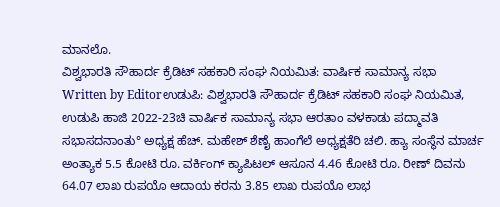ಮಾನಲೊ.
ವಿಶ್ವಭಾರತಿ ಸೌಹಾರ್ದ ಕ್ರೆಡಿಟ್ ಸಹಕಾರಿ ಸಂಘ ನಿಯಮಿತ: ವಾರ್ಷಿಕ ಸಾಮಾನ್ಯ ಸಭಾ
Written by Editorಉಡುಪಿ: ವಿಶ್ವಭಾರತಿ ಸೌಹಾರ್ದ ಕ್ರೆಡಿಟ್ ಸಹಕಾರಿ ಸಂಘ ನಿಯಮಿತ, ಉಡುಪಿ ಹಾಜಿ 2022-23ಚಿ ವಾರ್ಷಿಕ ಸಾಮಾನ್ಯ ಸಭಾ ಆರತಾಂ ವಳಕಾಡು ಪದ್ಮಾವತಿ ಸಭಾಸದನಾಂತು° ಅಧ್ಯಕ್ಷ ಹೆಚ್. ಮಹೇಶ್ ಶೆಣೈ ಹಾಂಗೆಲೆ ಅಧ್ಯಕ್ಷತೆರಿ ಚಲಿ. ಹ್ಯಾ ಸಂಸ್ಥೆನ ಮಾರ್ಚ ಅಂತ್ಯಾಕ 5.5 ಕೋಟಿ ರೂ. ವರ್ಕಿಂಗ್ ಕ್ಯಾಪಿಟಲ್ ಆಸೂನ 4.46 ಕೋಟಿ ರೂ. ರೀಣ್ ದಿವನು 64.07 ಲಾಖ ರುಪಯೊ ಆದಾಯ ಕರನು 3.85 ಲಾಖ ರುಪಯೊ ಲಾಭ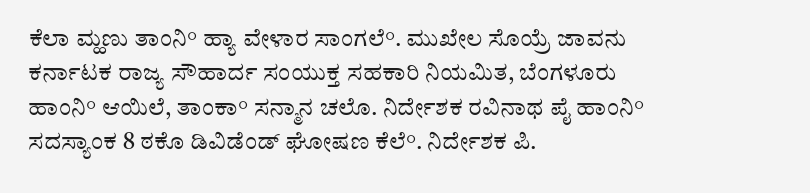ಕೆಲಾ ಮ್ಹಣು ತಾಂನಿ° ಹ್ಯಾ ವೇಳಾರ ಸಾಂಗಲೆ°. ಮುಖೇಲ ಸೊಯ್ರೆ ಜಾವನು ಕರ್ನಾಟಕ ರಾಜ್ಯ ಸೌಹಾರ್ದ ಸಂಯುಕ್ತ ಸಹಕಾರಿ ನಿಯಮಿತ, ಬೆಂಗಳೂರು ಹಾಂನಿ° ಆಯಿಲೆ, ತಾಂಕಾ° ಸನ್ಮಾನ ಚಲೊ. ನಿರ್ದೇಶಕ ರವಿನಾಥ ಪೈ ಹಾಂನಿ° ಸದಸ್ಯಾಂಕ 8 ಠಕೊ ಡಿವಿಡೆಂಡ್ ಘೋಷಣ ಕೆಲೆ°. ನಿರ್ದೇಶಕ ಪಿ.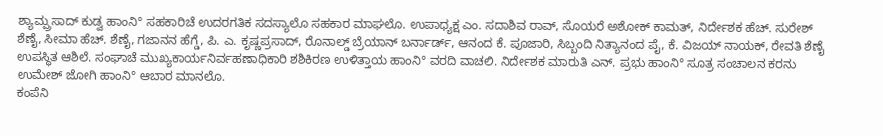ಶ್ಯಾಮ್ಪ್ರಸಾದ್ ಕುಡ್ವ ಹಾಂನಿ° ಸಹಕಾರಿಚೆ ಉದರಗತಿಕ ಸದಸ್ಯಾಲೊ ಸಹಕಾರ ಮಾಘಲೊ. ಉಪಾಧ್ಯಕ್ಷ ಎಂ. ಸದಾಶಿವ ರಾವ್, ಸೊಯರೆ ಅಶೋಕ್ ಕಾಮತ್, ನಿರ್ದೇಶಕ ಹೆಚ್. ಸುರೇಶ್ ಶೆಣೈ, ಸೀಮಾ ಹೆಚ್. ಶೆಣೈ, ಗಜಾನನ ಹೆಗ್ಡೆ, ಪಿ. ಎ. ಕೃಷ್ಣಪ್ರಸಾದ್, ರೊನಾಲ್ಡ್ ಬ್ರೆಯಾನ್ ಬರ್ನಾರ್ಡ್, ಆನಂದ ಕೆ. ಪೂಜಾರಿ, ಸಿಬ್ಬಂದಿ ನಿತ್ಯಾನಂದ ಪೈ, ಕೆ. ವಿಜಯ್ ನಾಯಕ್, ರೇವತಿ ಶೆಣೈ ಉಪಸ್ಥಿತ ಆಶಿಲೆ. ಸಂಘಾಚೆ ಮುಖ್ಯಕಾರ್ಯನಿರ್ವಹಣಾಧಿಕಾರಿ ಶಶಿಕಿರಣ ಉಳಿತ್ತಾಯ ಹಾಂನಿ° ವರದಿ ವಾಚಲಿ. ನಿರ್ದೇಶಕ ಮಾರುತಿ ಎನ್. ಪ್ರಭು ಹಾಂನಿ° ಸೂತ್ರ ಸಂಚಾಲನ ಕರನು ಉಮೇಶ್ ಜೋಗಿ ಹಾಂನಿ° ಆಬಾರ ಮಾನಲೊ.
ಕಂಪೆನಿ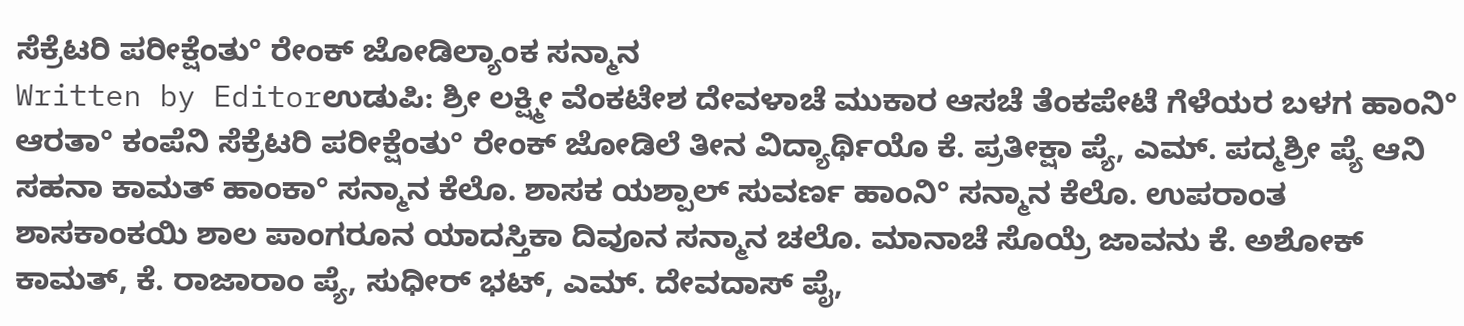ಸೆಕ್ರೆಟರಿ ಪರೀಕ್ಷೆಂತು° ರೇಂಕ್ ಜೋಡಿಲ್ಯಾಂಕ ಸನ್ಮಾನ
Written by Editorಉಡುಪಿ: ಶ್ರೀ ಲಕ್ಷ್ಮೀ ವೆಂಕಟೇಶ ದೇವಳಾಚೆ ಮುಕಾರ ಆಸಚೆ ತೆಂಕಪೇಟೆ ಗೆಳೆಯರ ಬಳಗ ಹಾಂನಿ° ಆರತಾ° ಕಂಪೆನಿ ಸೆಕ್ರೆಟರಿ ಪರೀಕ್ಷೆಂತು° ರೇಂಕ್ ಜೋಡಿಲೆ ತೀನ ವಿದ್ಯಾರ್ಥಿಯೊ ಕೆ. ಪ್ರತೀಕ್ಷಾ ಪ್ಯೆ, ಎಮ್. ಪದ್ಮಶ್ರೀ ಪ್ಯೆ ಆನಿ ಸಹನಾ ಕಾಮತ್ ಹಾಂಕಾ° ಸನ್ಮಾನ ಕೆಲೊ. ಶಾಸಕ ಯಶ್ಪಾಲ್ ಸುವರ್ಣ ಹಾಂನಿ° ಸನ್ಮಾನ ಕೆಲೊ. ಉಪರಾಂತ ಶಾಸಕಾಂಕಯಿ ಶಾಲ ಪಾಂಗರೂನ ಯಾದಸ್ತಿಕಾ ದಿವೂನ ಸನ್ಮಾನ ಚಲೊ. ಮಾನಾಚೆ ಸೊಯ್ರೆ ಜಾವನು ಕೆ. ಅಶೋಕ್ ಕಾಮತ್, ಕೆ. ರಾಜಾರಾಂ ಪ್ಯೆ, ಸುಧೀರ್ ಭಟ್, ಎಮ್. ದೇವದಾಸ್ ಪೈ,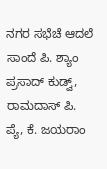ನಗರ ಸಭೆಚೆ ಆದಲೆ ಸಾಂದೆ ಪಿ. ಶ್ಯಾಂ ಪ್ರಸಾದ್ ಕುಡ್ವ್, ರಾಮದಾಸ್ ಪಿ. ಪ್ಯೆ, ಕೆ. ಜಯರಾಂ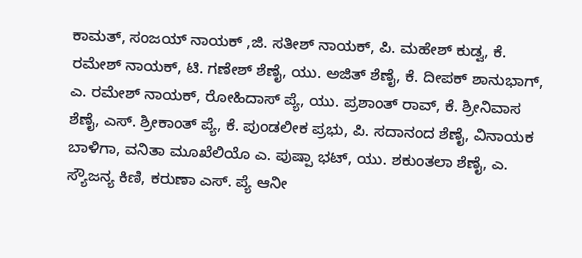ಕಾಮತ್, ಸಂಜಯ್ ನಾಯಕ್ ,ಜಿ. ಸತೀಶ್ ನಾಯಕ್, ಪಿ. ಮಹೇಶ್ ಕುಡ್ವ, ಕೆ. ರಮೇಶ್ ನಾಯಕ್, ಟಿ. ಗಣೇಶ್ ಶೆಣೈ, ಯು. ಅಜಿತ್ ಶೆಣೈ, ಕೆ. ದೀಪಕ್ ಶಾನುಭಾಗ್, ಎ. ರಮೇಶ್ ನಾಯಕ್, ರೋಹಿದಾಸ್ ಪ್ಯೆ, ಯು. ಪ್ರಶಾಂತ್ ರಾವ್, ಕೆ. ಶ್ರೀನಿವಾಸ ಶೆಣೈ, ಎಸ್. ಶ್ರೀಕಾಂತ್ ಪ್ಯೆ, ಕೆ. ಪುಂಡಲೀಕ ಪ್ರಭು, ಪಿ. ಸದಾನಂದ ಶೆಣೈ, ವಿನಾಯಕ ಬಾಳಿಗಾ, ವನಿತಾ ಮೂಖೆಲಿಯೊ ಎ. ಪುಷ್ಪಾ ಭಟ್, ಯು. ಶಕುಂತಲಾ ಶೆಣೈ, ಎ. ಸ್ಯೌಜನ್ಯ ಕಿಣಿ, ಕರುಣಾ ಎಸ್. ಪ್ಯೆ ಆನೀ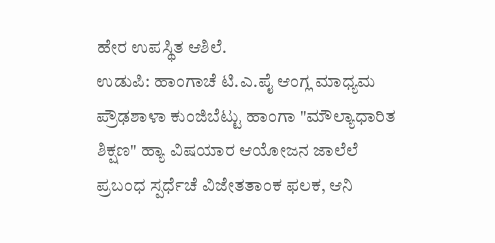ಹೇರ ಉಪಸ್ಥಿತ ಆಶಿಲೆ.
ಉಡುಪಿ: ಹಾಂಗಾಚೆ ಟಿ.ಎ.ಪೈ ಆಂಗ್ಲ ಮಾಧ್ಯಮ ಪ್ರೌಢಶಾಳಾ ಕುಂಜಿಬೆಟ್ಟು ಹಾಂಗಾ "ಮೌಲ್ಯಾಧಾರಿತ ಶಿಕ್ಷಣ" ಹ್ಯಾ ವಿಷಯಾರ ಆಯೋಜನ ಜಾಲೆಲೆ ಪ್ರಬಂಧ ಸ್ಪರ್ಧೆಚೆ ವಿಜೇತತಾಂಕ ಫಲಕ, ಆನಿ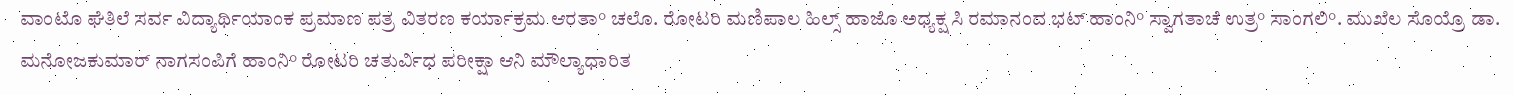ವಾಂಟೊ ಘೆತಿಲೆ ಸರ್ವ ವಿದ್ಯಾರ್ಥಿಯಾಂಕ ಪ್ರಮಾಣ ಪತ್ರ ವಿತರಣ ಕರ್ಯಾಕ್ರಮ ಆರತಾ° ಚಲೊ. ರೋಟರಿ ಮಣಿಪಾಲ ಹಿಲ್ಸ್ ಹಾಜೊ ಅಧ್ಯಕ್ಷ ಸಿ ರಮಾನಂದ ಭಟ್ ಹಾಂನಿ° ಸ್ವಾಗತಾಚೆ ಉತ್ರ° ಸಾಂಗಲಿ°. ಮುಖೆಲ ಸೊಯ್ರೊ ಡಾ. ಮನೋಜಕುಮಾರ್ ನಾಗಸಂಪಿಗೆ ಹಾಂನಿ° ರೋಟರಿ ಚತುರ್ವಿಧ ಪರೀಕ್ಷಾ ಆನಿ ಮೌಲ್ಯಾಧಾರಿತ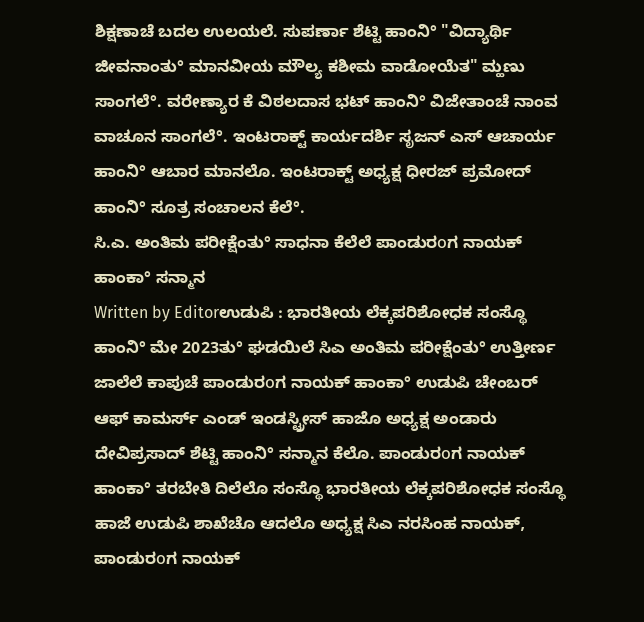ಶಿಕ್ಷಣಾಚೆ ಬದಲ ಉಲಯಲೆ. ಸುಪರ್ಣಾ ಶೆಟ್ಟಿ ಹಾಂನಿ° "ವಿದ್ಯಾರ್ಥಿ ಜೀವನಾಂತು° ಮಾನವೀಯ ಮೌಲ್ಯ ಕಶೀಮ ವಾಡೋಯೆತ" ಮ್ಹಣು ಸಾಂಗಲೆ°. ವರೇಣ್ಯಾರ ಕೆ ವಿಠಲದಾಸ ಭಟ್ ಹಾಂನಿ° ವಿಜೇತಾಂಚೆ ನಾಂವ ವಾಚೂನ ಸಾಂಗಲೆ°. ಇಂಟರಾಕ್ಟ್ ಕಾರ್ಯದರ್ಶಿ ಸೃಜನ್ ಎಸ್ ಆಚಾರ್ಯ ಹಾಂನಿ° ಆಬಾರ ಮಾನಲೊ. ಇಂಟರಾಕ್ಟ್ ಅಧ್ಯಕ್ಷ ಧೀರಜ್ ಪ್ರಮೋದ್ ಹಾಂನಿ° ಸೂತ್ರ ಸಂಚಾಲನ ಕೆಲೆ°.
ಸಿ.ಎ. ಅಂತಿಮ ಪರೀಕ್ಷೆಂತು° ಸಾಧನಾ ಕೆಲೆಲೆ ಪಾಂಡುರοಗ ನಾಯಕ್ ಹಾಂಕಾ° ಸನ್ಮಾನ
Written by Editorಉಡುಪಿ : ಭಾರತೀಯ ಲೆಕ್ಕಪರಿಶೋಧಕ ಸಂಸ್ಥೊ ಹಾಂನಿ° ಮೇ 2023ತು° ಘಡಯಿಲೆ ಸಿಎ ಅಂತಿಮ ಪರೀಕ್ಷೆಂತು° ಉತ್ತೀರ್ಣ ಜಾಲೆಲೆ ಕಾಪುಚೆ ಪಾಂಡುರοಗ ನಾಯಕ್ ಹಾಂಕಾ° ಉಡುಪಿ ಚೇಂಬರ್ ಆಫ್ ಕಾಮರ್ಸ್ ಎಂಡ್ ಇಂಡಸ್ಟ್ರೀಸ್ ಹಾಜೊ ಅಧ್ಯಕ್ಷ ಅಂಡಾರು ದೇವಿಪ್ರಸಾದ್ ಶೆಟ್ಟಿ ಹಾಂನಿ° ಸನ್ಮಾನ ಕೆಲೊ. ಪಾಂಡುರοಗ ನಾಯಕ್ ಹಾಂಕಾ° ತರಬೇತಿ ದಿಲೆಲೊ ಸಂಸ್ಥೊ ಭಾರತೀಯ ಲೆಕ್ಕಪರಿಶೋಧಕ ಸಂಸ್ಥೊ ಹಾಜೆ ಉಡುಪಿ ಶಾಖೆಚೊ ಆದಲೊ ಅಧ್ಯಕ್ಷ ಸಿಎ ನರಸಿಂಹ ನಾಯಕ್, ಪಾಂಡುರοಗ ನಾಯಕ್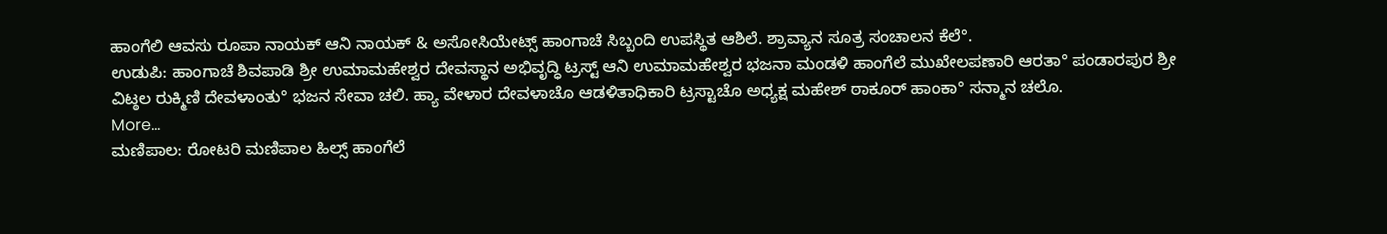ಹಾಂಗೆಲಿ ಆವಸು ರೂಪಾ ನಾಯಕ್ ಆನಿ ನಾಯಕ್ & ಅಸೋಸಿಯೇಟ್ಸ್ ಹಾಂಗಾಚೆ ಸಿಬ್ಬಂದಿ ಉಪಸ್ಥಿತ ಆಶಿಲೆ. ಶ್ರಾವ್ಯಾನ ಸೂತ್ರ ಸಂಚಾಲನ ಕೆಲೆ°.
ಉಡುಪಿ: ಹಾಂಗಾಚೆ ಶಿವಪಾಡಿ ಶ್ರೀ ಉಮಾಮಹೇಶ್ವರ ದೇವಸ್ಥಾನ ಅಭಿವೃದ್ಧಿ ಟ್ರಸ್ಟ್ ಆನಿ ಉಮಾಮಹೇಶ್ವರ ಭಜನಾ ಮಂಡಳಿ ಹಾಂಗೆಲೆ ಮುಖೇಲಪಣಾರಿ ಆರತಾ° ಪಂಡಾರಪುರ ಶ್ರೀ ವಿಟ್ಠಲ ರುಕ್ಮಿಣಿ ದೇವಳಾಂತು° ಭಜನ ಸೇವಾ ಚಲಿ. ಹ್ಯಾ ವೇಳಾರ ದೇವಳಾಚೊ ಆಡಳಿತಾಧಿಕಾರಿ ಟ್ರಸ್ಟಾಚೊ ಅಧ್ಯಕ್ಷ ಮಹೇಶ್ ಠಾಕೂರ್ ಹಾಂಕಾ° ಸನ್ಮಾನ ಚಲೊ.
More...
ಮಣಿಪಾಲ: ರೋಟರಿ ಮಣಿಪಾಲ ಹಿಲ್ಸ್ ಹಾಂಗೆಲೆ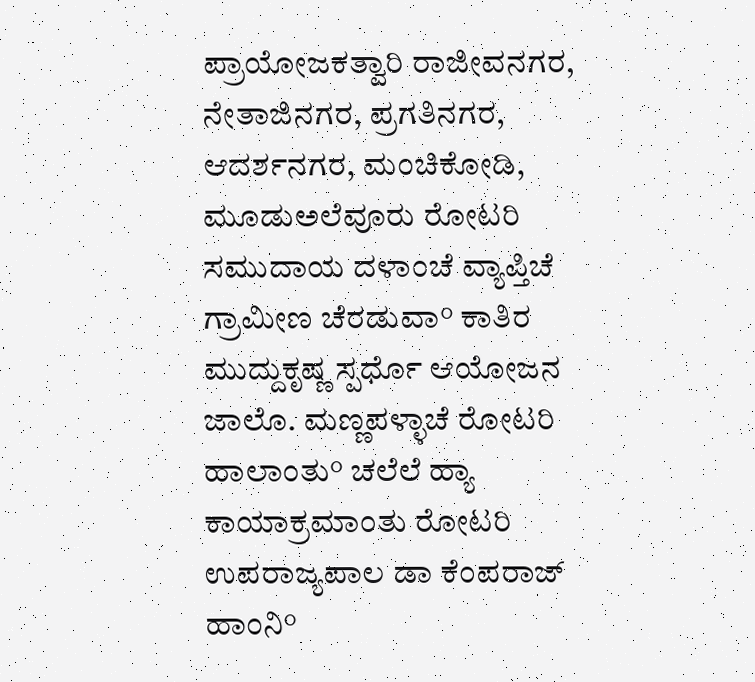ಪ್ರಾಯೋಜಕತ್ವಾರಿ ರಾಜೀವನಗರ, ನೇತಾಜಿನಗರ, ಪ್ರಗತಿನಗರ, ಆದರ್ಶನಗರ, ಮಂಚಿಕೋಡಿ, ಮೂಡುಅಲೆವೂರು ರೋಟರಿ ಸಮುದಾಯ ದಳಾಂಚೆ ವ್ಯಾಪ್ತಿಚೆ ಗ್ರಾಮೀಣ ಚೆರಡುವಾ° ಕಾತಿರ ಮುದ್ದುಕೃಷ್ಣ ಸ್ಪರ್ಧೊ ಆಯೋಜನ ಜಾಲೊ. ಮಣ್ಣಪಳ್ಳಾಚೆ ರೋಟರಿ ಹಾಲಾಂತು° ಚಲೆಲೆ ಹ್ಯಾ ಕಾಯಾಕ್ರಮಾಂತು ರೋಟರಿ ಉಪರಾಜ್ಯಪಾಲ ಡಾ ಕೆಂಪರಾಜ್ ಹಾಂನಿ°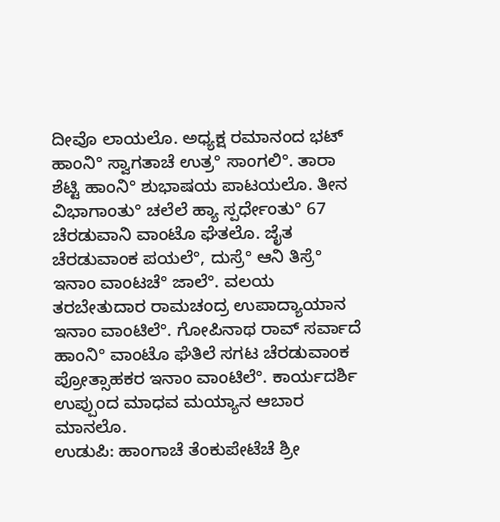ದೀವೊ ಲಾಯಲೊ. ಅಧ್ಯಕ್ಷ ರಮಾನಂದ ಭಟ್ ಹಾಂನಿ° ಸ್ವಾಗತಾಚೆ ಉತ್ರ° ಸಾಂಗಲಿ°. ತಾರಾ ಶೆಟ್ಟಿ ಹಾಂನಿ° ಶುಭಾಷಯ ಪಾಟಯಲೊ. ತೀನ ವಿಭಾಗಾಂತು° ಚಲೆಲೆ ಹ್ಯಾ ಸ್ಪರ್ಧೇಂತು° 67 ಚೆರಡುವಾನಿ ವಾಂಟೊ ಘೆತಲೊ. ಜೈತ ಚೆರಡುವಾಂಕ ಪಯಲೆ°, ದುಸ್ರೆ° ಆನಿ ತಿಸ್ರೆ° ಇನಾಂ ವಾಂಟಚೆ° ಜಾಲೆ°. ವಲಯ ತರಬೇತುದಾರ ರಾಮಚಂದ್ರ ಉಪಾದ್ಯಾಯಾನ ಇನಾಂ ವಾಂಟಿಲೆ°. ಗೋಪಿನಾಥ ರಾವ್ ಸರ್ವಾದೆ ಹಾಂನಿ° ವಾಂಟೊ ಘೆತಿಲೆ ಸಗಟ ಚೆರಡುವಾಂಕ ಪ್ರೋತ್ಸಾಹಕರ ಇನಾಂ ವಾಂಟಿಲೆ°. ಕಾರ್ಯದರ್ಶಿ ಉಪ್ಪುಂದ ಮಾಧವ ಮಯ್ಯಾನ ಆಬಾರ ಮಾನಲೊ.
ಉಡುಪಿ: ಹಾಂಗಾಚೆ ತೆಂಕುಪೇಟೆಚೆ ಶ್ರೀ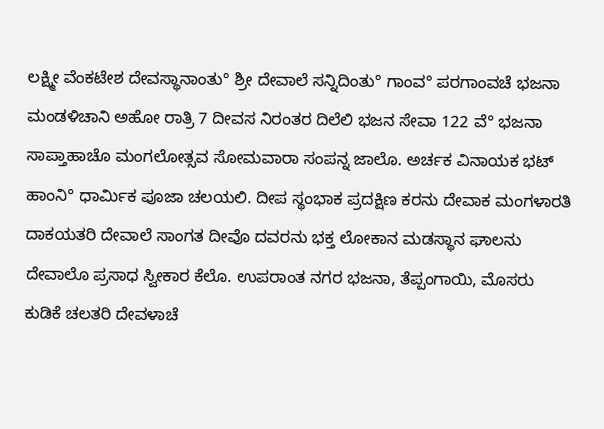ಲಕ್ಷ್ಮೀ ವೆಂಕಟೇಶ ದೇವಸ್ಥಾನಾಂತು° ಶ್ರೀ ದೇವಾಲೆ ಸನ್ನಿದಿಂತು° ಗಾಂವ° ಪರಗಾಂವಚೆ ಭಜನಾ ಮಂಡಳಿಚಾನಿ ಅಹೋ ರಾತ್ರಿ 7 ದೀವಸ ನಿರಂತರ ದಿಲೆಲಿ ಭಜನ ಸೇವಾ 122 ವೆ° ಭಜನಾ ಸಾಪ್ತಾಹಾಚೊ ಮಂಗಲೋತ್ಸವ ಸೋಮವಾರಾ ಸಂಪನ್ನ ಜಾಲೊ. ಅರ್ಚಕ ವಿನಾಯಕ ಭಟ್ ಹಾಂನಿ° ಧಾರ್ಮಿಕ ಪೂಜಾ ಚಲಯಲಿ. ದೀಪ ಸ್ಥಂಭಾಕ ಪ್ರದಕ್ಷಿಣ ಕರನು ದೇವಾಕ ಮಂಗಳಾರತಿ ದಾಕಯತರಿ ದೇವಾಲೆ ಸಾಂಗತ ದೀವೊ ದವರನು ಭಕ್ತ ಲೋಕಾನ ಮಡಸ್ಥಾನ ಘಾಲನು ದೇವಾಲೊ ಪ್ರಸಾಧ ಸ್ವೀಕಾರ ಕೆಲೊ. ಉಪರಾಂತ ನಗರ ಭಜನಾ, ತೆಪ್ಪಂಗಾಯಿ, ಮೊಸರು ಕುಡಿಕೆ ಚಲತರಿ ದೇವಳಾಚೆ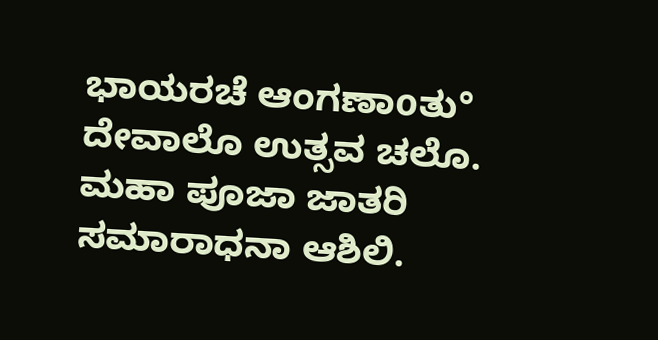ಭಾಯರಚೆ ಆಂಗಣಾοತು° ದೇವಾಲೊ ಉತ್ಸವ ಚಲೊ. ಮಹಾ ಪೂಜಾ ಜಾತರಿ ಸಮಾರಾಧನಾ ಆಶಿಲಿ.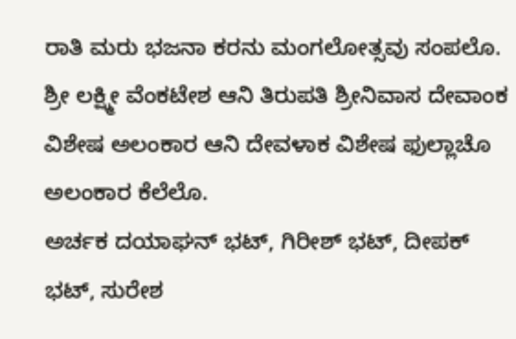ರಾತಿ ಮರು ಭಜನಾ ಕರನು ಮಂಗಲೋತ್ಸವು ಸಂಪಲೊ. ಶ್ರೀ ಲಕ್ಷ್ಮೀ ವೆಂಕಟೇಶ ಆನಿ ತಿರುಪತಿ ಶ್ರೀನಿವಾಸ ದೇವಾಂಕ ವಿಶೇಷ ಅಲಂಕಾರ ಆನಿ ದೇವಳಾಕ ವಿಶೇಷ ಫುಲ್ಲಾಚೊ ಅಲಂಕಾರ ಕೆಲೆಲೊ.
ಅರ್ಚಕ ದಯಾಘನ್ ಭಟ್, ಗಿರೀಶ್ ಭಟ್, ದೀಪಕ್ ಭಟ್, ಸುರೇಶ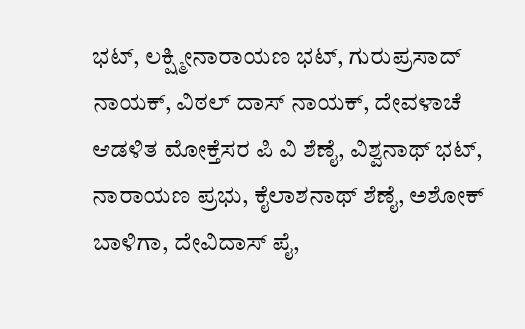ಭಟ್, ಲಕ್ಷ್ಮೀನಾರಾಯಣ ಭಟ್, ಗುರುಪ್ರಸಾದ್ ನಾಯಕ್, ವಿಠಲ್ ದಾಸ್ ನಾಯಕ್, ದೇವಳಾಚೆ ಆಡಳಿತ ಮೋಕ್ತೆಸರ ಪಿ ವಿ ಶೆಣೈ, ವಿಶ್ವನಾಥ್ ಭಟ್, ನಾರಾಯಣ ಪ್ರಭು, ಕೈಲಾಶನಾಥ್ ಶೆಣೈ, ಅಶೋಕ್ ಬಾಳಿಗಾ, ದೇವಿದಾಸ್ ಪೈ,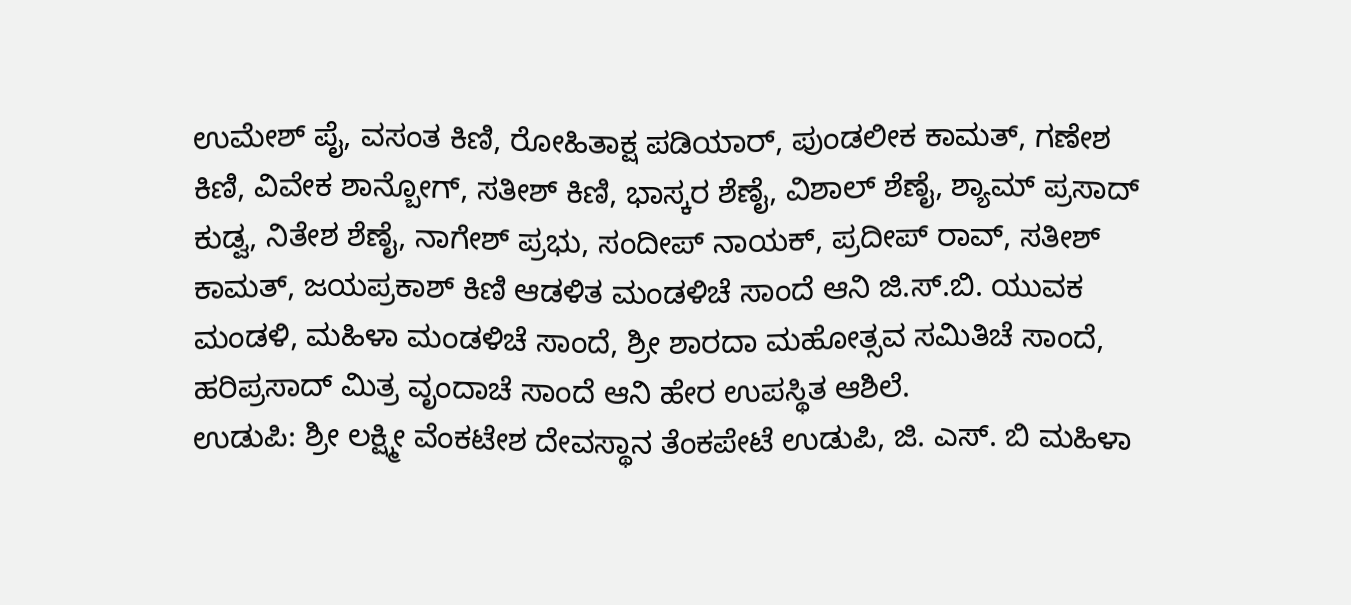ಉಮೇಶ್ ಪೈ, ವಸಂತ ಕಿಣಿ, ರೋಹಿತಾಕ್ಷ ಪಡಿಯಾರ್, ಪುಂಡಲೀಕ ಕಾಮತ್, ಗಣೇಶ ಕಿಣಿ, ವಿವೇಕ ಶಾನ್ಬೋಗ್, ಸತೀಶ್ ಕಿಣಿ, ಭಾಸ್ಕರ ಶೆಣೈ, ವಿಶಾಲ್ ಶೆಣೈ, ಶ್ಯಾಮ್ ಪ್ರಸಾದ್ ಕುಡ್ವ, ನಿತೇಶ ಶೆಣೈ, ನಾಗೇಶ್ ಪ್ರಭು, ಸಂದೀಪ್ ನಾಯಕ್, ಪ್ರದೀಪ್ ರಾವ್, ಸತೀಶ್ ಕಾಮತ್, ಜಯಪ್ರಕಾಶ್ ಕಿಣಿ ಆಡಳಿತ ಮಂಡಳಿಚೆ ಸಾಂದೆ ಆನಿ ಜಿ.ಸ್.ಬಿ. ಯುವಕ ಮಂಡಳಿ, ಮಹಿಳಾ ಮಂಡಳಿಚೆ ಸಾಂದೆ, ಶ್ರೀ ಶಾರದಾ ಮಹೋತ್ಸವ ಸಮಿತಿಚೆ ಸಾಂದೆ, ಹರಿಪ್ರಸಾದ್ ಮಿತ್ರ ವೃಂದಾಚೆ ಸಾಂದೆ ಆನಿ ಹೇರ ಉಪಸ್ಥಿತ ಆಶಿಲೆ.
ಉಡುಪಿ: ಶ್ರೀ ಲಕ್ಷ್ಮೀ ವೆಂಕಟೇಶ ದೇವಸ್ಥಾನ ತೆಂಕಪೇಟೆ ಉಡುಪಿ, ಜಿ. ಎಸ್. ಬಿ ಮಹಿಳಾ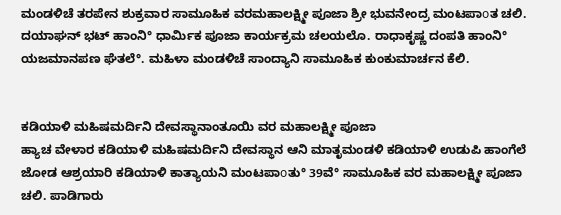ಮಂಡಳಿಚೆ ತರಪೇನ ಶುಕ್ರವಾರ ಸಾಮೂಹಿಕ ವರಮಹಾಲಕ್ಷ್ಮೀ ಪೂಜಾ ಶ್ರೀ ಭುವನೇಂದ್ರ ಮಂಟಪಾοತ ಚಲಿ. ದಯಾಘನ್ ಭಟ್ ಹಾಂನಿ° ಧಾರ್ಮಿಕ ಪೂಜಾ ಕಾರ್ಯಕ್ರಮ ಚಲಯಲೊ. ರಾಧಾಕೃಷ್ಣ ದಂಪತಿ ಹಾಂನಿ° ಯಜಮಾನಪಣ ಘೆತಲೆ°. ಮಹಿಳಾ ಮಂಡಳಿಚೆ ಸಾಂದ್ಯಾನಿ ಸಾಮೂಹಿಕ ಕುಂಕುಮಾರ್ಚನ ಕೆಲಿ.


ಕಡಿಯಾಳಿ ಮಹಿಷಮರ್ದಿನಿ ದೇವಸ್ಥಾನಾಂತೂಯಿ ವರ ಮಹಾಲಕ್ಷ್ಮೀ ಪೂಜಾ
ಹ್ಯಾಚ ವೇಳಾರ ಕಡಿಯಾಳಿ ಮಹಿಷಮರ್ದಿನಿ ದೇವಸ್ಥಾನ ಆನಿ ಮಾತೃಮಂಡಳಿ ಕಡಿಯಾಳಿ ಉಡುಪಿ ಹಾಂಗೆಲೆ ಜೋಡ ಆಶ್ರಯಾರಿ ಕಡಿಯಾಳಿ ಕಾತ್ಯಾಯನಿ ಮಂಟಪಾοತು° 39ವೆ° ಸಾಮೂಹಿಕ ವರ ಮಹಾಲಕ್ಷ್ಮೀ ಪೂಜಾ ಚಲಿ. ಪಾಡಿಗಾರು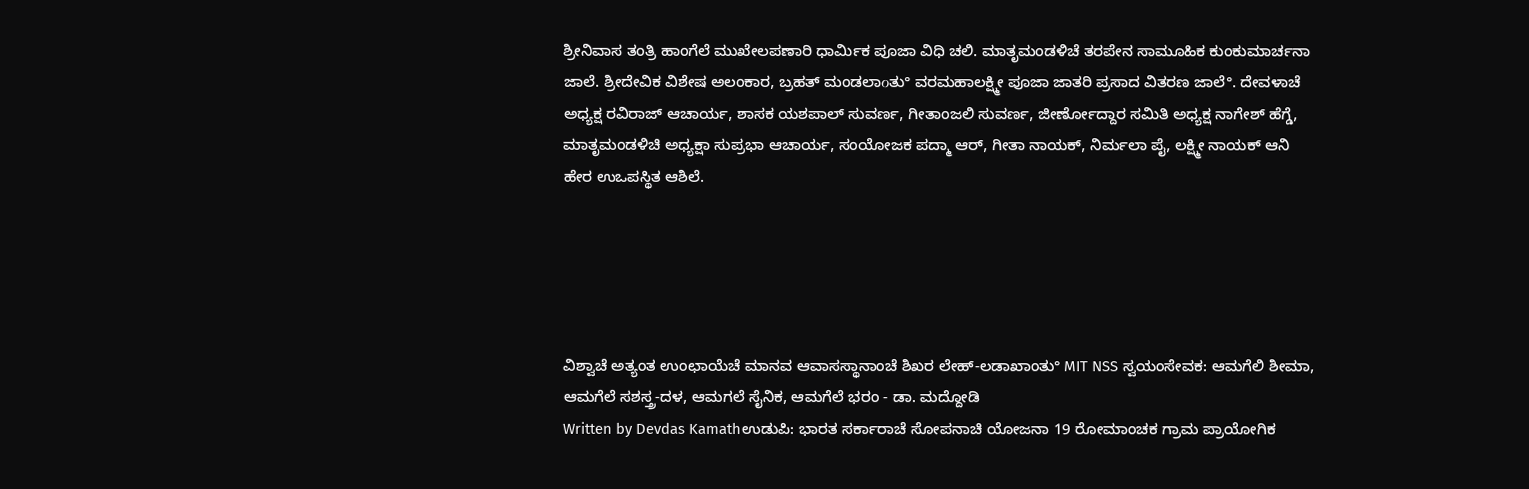ಶ್ರೀನಿವಾಸ ತಂತ್ರಿ ಹಾಂಗೆಲೆ ಮುಖೇಲಪಣಾರಿ ಧಾರ್ಮಿಕ ಪೂಜಾ ವಿಧಿ ಚಲಿ. ಮಾತೃಮಂಡಳಿಚೆ ತರಪೇನ ಸಾಮೂಹಿಕ ಕುಂಕುಮಾರ್ಚನಾ ಜಾಲೆ. ಶ್ರೀದೇವಿಕ ವಿಶೇಷ ಅಲಂಕಾರ, ಬ್ರಹತ್ ಮಂಡಲಾοತು° ವರಮಹಾಲಕ್ಷ್ಮೀ ಪೂಜಾ ಜಾತರಿ ಪ್ರಸಾದ ವಿತರಣ ಜಾಲೆ°. ದೇವಳಾಚೆ ಅಧ್ಯಕ್ಷ ರವಿರಾಜ್ ಆಚಾರ್ಯ, ಶಾಸಕ ಯಶಪಾಲ್ ಸುವರ್ಣ, ಗೀತಾಂಜಲಿ ಸುವರ್ಣ, ಜೀರ್ಣೋದ್ದಾರ ಸಮಿತಿ ಅಧ್ಯಕ್ಷ ನಾಗೇಶ್ ಹೆಗ್ಡೆ, ಮಾತೃಮಂಡಳಿಚಿ ಅಧ್ಯಕ್ಷಾ ಸುಪ್ರಭಾ ಆಚಾರ್ಯ, ಸಂಯೋಜಕ ಪದ್ಮಾ ಆರ್, ಗೀತಾ ನಾಯಕ್, ನಿರ್ಮಲಾ ಪೈ, ಲಕ್ಷ್ಮೀ ನಾಯಕ್ ಆನಿ ಹೇರ ಉಒಪಸ್ಥಿತ ಆಶಿಲೆ.





ವಿಶ್ವಾಚೆ ಅತ್ಯಂತ ಉಂಛಾಯೆಚೆ ಮಾನವ ಆವಾಸಸ್ಥಾನಾಂಚೆ ಶಿಖರ ಲೇಹ್-ಲಡಾಖಾಂತು° MIT NSS ಸ್ವಯಂಸೇವಕ: ಆಮಗೆಲಿ ಶೀಮಾ, ಆಮಗೆಲೆ ಸಶಸ್ತ್ರ-ದಳ, ಆಮಗಲೆ ಸೈನಿಕ, ಆಮಗೆಲೆ ಭರಂ - ಡಾ. ಮದ್ದೋಡಿ
Written by Devdas Kamathಉಡುಪಿ: ಭಾರತ ಸರ್ಕಾರಾಚೆ ಸೋಪನಾಚಿ ಯೋಜನಾ 19 ರೋಮಾಂಚಕ ಗ್ರಾಮ ಪ್ರಾಯೋಗಿಕ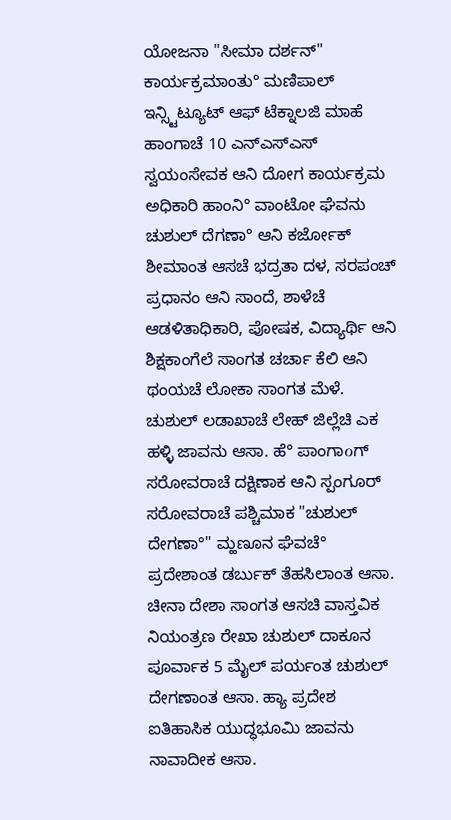ಯೋಜನಾ "ಸೀಮಾ ದರ್ಶನ್" ಕಾರ್ಯಕ್ರಮಾಂತು° ಮಣಿಪಾಲ್ ಇನ್ಸ್ಟಿಟ್ಯೂಟ್ ಆಫ್ ಟೆಕ್ನಾಲಜಿ ಮಾಹೆ ಹಾಂಗಾಚೆ 10 ಎನ್ಎಸ್ಎಸ್ ಸ್ವಯಂಸೇವಕ ಆನಿ ದೋಗ ಕಾರ್ಯಕ್ರಮ ಅಧಿಕಾರಿ ಹಾಂನಿ° ವಾಂಟೋ ಘೆವನು ಚುಶುಲ್ ದೆಗಣಾ° ಆನಿ ಕರ್ಜೋಕ್ ಶೀಮಾಂತ ಆಸಚೆ ಭದ್ರತಾ ದಳ, ಸರಪಂಚ್ ಪ್ರಧಾನಂ ಆನಿ ಸಾಂದೆ, ಶಾಳೆಚೆ ಆಡಳಿತಾಧಿಕಾರಿ, ಪೋಷಕ, ವಿದ್ಯಾರ್ಥಿ ಆನಿ ಶಿಕ್ಷಕಾಂಗೆಲೆ ಸಾಂಗತ ಚರ್ಚಾ ಕೆಲಿ ಆನಿ ಥಂಯಚೆ ಲೋಕಾ ಸಾಂಗತ ಮೆಳೆ.
ಚುಶುಲ್ ಲಡಾಖಾಚೆ ಲೇಹ್ ಜಿಲ್ಲೆಚಿ ಎಕ ಹಳ್ಳಿ ಜಾವನು ಆಸಾ. ಹೆ° ಪಾಂಗಾοಗ್ ಸರೋವರಾಚೆ ದಕ್ಷಿಣಾಕ ಆನಿ ಸ್ಪಂಗೂರ್ ಸರೋವರಾಚೆ ಪಶ್ಚಿಮಾಕ "ಚುಶುಲ್ ದೇಗಣಾ°" ಮ್ಹಣೂನ ಘೆವಚೆ° ಪ್ರದೇಶಾಂತ ಡರ್ಬುಕ್ ತೆಹಸಿಲಾಂತ ಆಸಾ. ಚೀನಾ ದೇಶಾ ಸಾಂಗತ ಆಸಚಿ ವಾಸ್ತವಿಕ ನಿಯಂತ್ರಣ ರೇಖಾ ಚುಶುಲ್ ದಾಕೂನ ಪೂರ್ವಾಕ 5 ಮೈಲ್ ಪರ್ಯಂತ ಚುಶುಲ್ ದೇಗಣಾಂತ ಆಸಾ. ಹ್ಯಾ ಪ್ರದೇಶ ಐತಿಹಾಸಿಕ ಯುದ್ಧಭೂಮಿ ಜಾವನು ನಾವಾದೀಕ ಆಸಾ.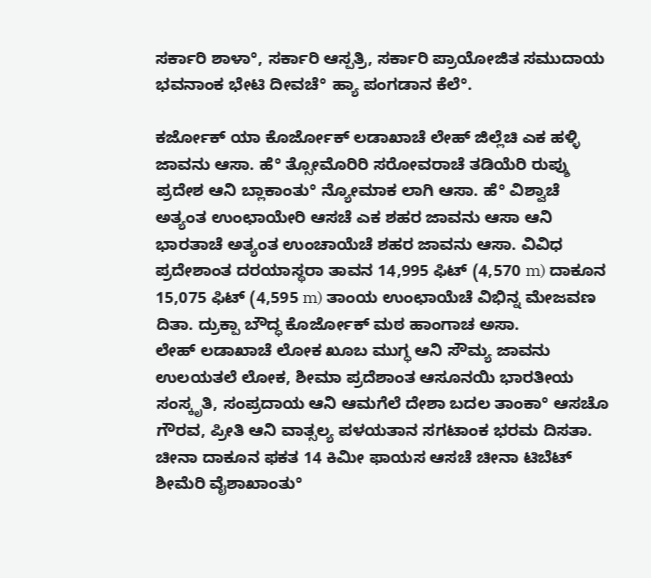ಸರ್ಕಾರಿ ಶಾಳಾ°, ಸರ್ಕಾರಿ ಆಸ್ಪತ್ರಿ, ಸರ್ಕಾರಿ ಪ್ರಾಯೋಜಿತ ಸಮುದಾಯ ಭವನಾಂಕ ಭೇಟಿ ದೀವಚೆ° ಹ್ಯಾ ಪಂಗಡಾನ ಕೆಲೆ°.

ಕರ್ಜೋಕ್ ಯಾ ಕೊರ್ಜೋಕ್ ಲಡಾಖಾಚೆ ಲೇಹ್ ಜಿಲ್ಲೆಚಿ ಎಕ ಹಳ್ಳಿ ಜಾವನು ಆಸಾ. ಹೆ° ತ್ಸೋಮೊರಿರಿ ಸರೋವರಾಚೆ ತಡಿಯೆರಿ ರುಪ್ಶು ಪ್ರದೇಶ ಆನಿ ಬ್ಲಾಕಾಂತು° ನ್ಯೋಮಾಕ ಲಾಗಿ ಆಸಾ. ಹೆ° ವಿಶ್ವಾಚೆ ಅತ್ಯಂತ ಉಂಛಾಯೇರಿ ಆಸಚೆ ಎಕ ಶಹರ ಜಾವನು ಆಸಾ ಆನಿ ಭಾರತಾಚೆ ಅತ್ಯಂತ ಉಂಚಾಯೆಚೆ ಶಹರ ಜಾವನು ಆಸಾ. ವಿವಿಧ ಪ್ರದೇಶಾಂತ ದರಯಾಸ್ಥರಾ ತಾವನ 14,995 ಫಿಟ್ (4,570 m) ದಾಕೂನ 15,075 ಫಿಟ್ (4,595 m) ತಾಂಯ ಉಂಛಾಯೆಚೆ ವಿಭಿನ್ನ ಮೇಜವಣ ದಿತಾ. ದ್ರುಕ್ಪಾ ಬೌದ್ಧ ಕೊರ್ಜೋಕ್ ಮಠ ಹಾಂಗಾಚ ಅಸಾ.
ಲೇಹ್ ಲಡಾಖಾಚೆ ಲೋಕ ಖೂಬ ಮುಗ್ಧ ಆನಿ ಸೌಮ್ಯ ಜಾವನು ಉಲಯತಲೆ ಲೋಕ, ಶೀಮಾ ಪ್ರದೆಶಾಂತ ಆಸೂನಯಿ ಭಾರತೀಯ ಸಂಸ್ಕೃತಿ, ಸಂಪ್ರದಾಯ ಆನಿ ಆಮಗೆಲೆ ದೇಶಾ ಬದಲ ತಾಂಕಾ° ಆಸಚೊ ಗೌರವ, ಪ್ರೀತಿ ಆನಿ ವಾತ್ಸಲ್ಯ ಪಳಯತಾನ ಸಗಟಾಂಕ ಭರಮ ದಿಸತಾ.
ಚೀನಾ ದಾಕೂನ ಫಕತ 14 ಕಿಮೀ ಫಾಯಸ ಆಸಚೆ ಚೀನಾ ಟಿಬೆಟ್ ಶೀಮೆರಿ ವೈಶಾಖಾಂತು°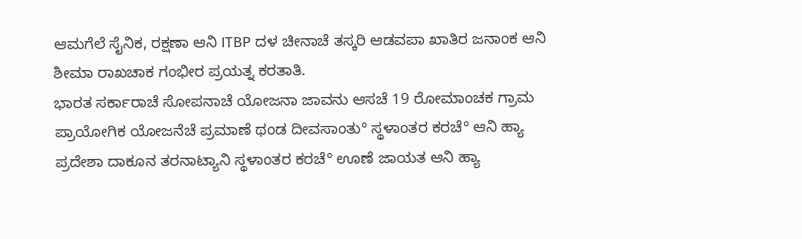ಆಮಗೆಲೆ ಸೈನಿಕ, ರಕ್ಷಣಾ ಆನಿ ITBP ದಳ ಚೀನಾಚೆ ತಸ್ಕರಿ ಆಡವಪಾ ಖಾತಿರ ಜನಾಂಕ ಆನಿ ಶೀಮಾ ರಾಖಚಾಕ ಗಂಭೀರ ಪ್ರಯತ್ನ ಕರತಾತಿ.
ಭಾರತ ಸರ್ಕಾರಾಚೆ ಸೋಪನಾಚೆ ಯೋಜನಾ ಜಾವನು ಆಸಚೆ 19 ರೋಮಾಂಚಕ ಗ್ರಾಮ ಪ್ರಾಯೋಗಿಕ ಯೋಜನೆಚೆ ಪ್ರಮಾಣೆ ಥಂಡ ದೀವಸಾಂತು° ಸ್ಥಳಾಂತರ ಕರಚೆ° ಆನಿ ಹ್ಯಾ ಪ್ರದೇಶಾ ದಾಕೂನ ತರನಾಟ್ಯಾನಿ ಸ್ಥಳಾಂತರ ಕರಚೆ° ಊಣೆ ಜಾಯತ ಆನಿ ಹ್ಯಾ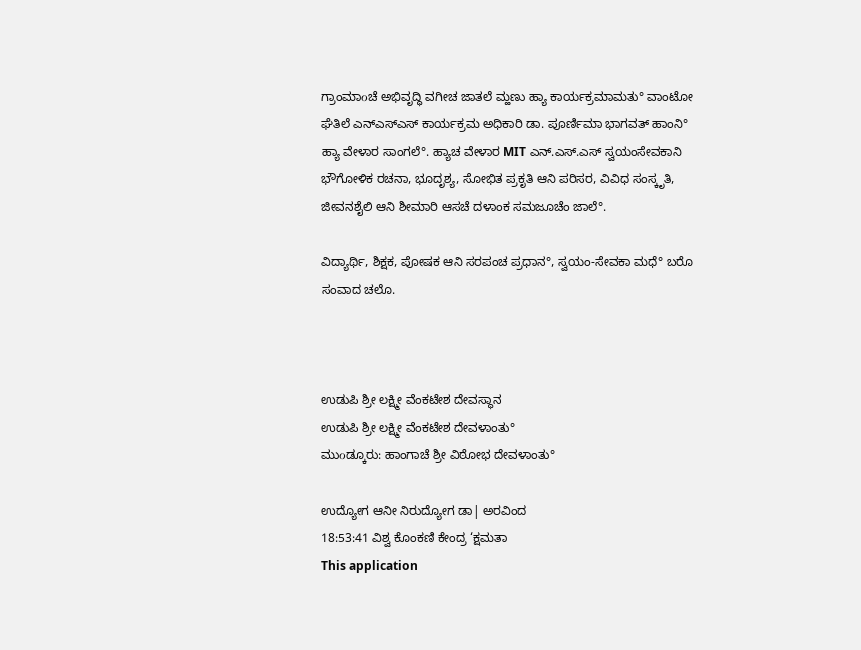ಗ್ರಾಂಮಾοಚೆ ಅಭಿವೃದ್ಧಿ ವಗೀಚ ಜಾತಲೆ ಮ್ಹಣು ಹ್ಯಾ ಕಾರ್ಯಕ್ರಮಾಮತು° ವಾಂಟೋ ಘೆತಿಲೆ ಎನ್ಎಸ್ಎಸ್ ಕಾರ್ಯಕ್ರಮ ಅಧಿಕಾರಿ ಡಾ. ಪೂರ್ಣಿಮಾ ಭಾಗವತ್ ಹಾಂನಿ° ಹ್ಯಾ ವೇಳಾರ ಸಾಂಗಲೆ°. ಹ್ಯಾಚ ವೇಳಾರ MIT ಎನ್.ಎಸ್.ಎಸ್ ಸ್ವಯಂಸೇವಕಾನಿ ಭೌಗೋಳಿಕ ರಚನಾ, ಭೂದೃಶ್ಯ, ಸೋಭಿತ ಪ್ರಕೃತಿ ಆನಿ ಪರಿಸರ, ವಿವಿಧ ಸಂಸ್ಕೃತಿ, ಜೀವನಶೈಲಿ ಆನಿ ಶೀಮಾರಿ ಆಸಚೆ ದಳಾಂಕ ಸಮಜೂಚೆಂ ಜಾಲೆ°.

ವಿದ್ಯಾರ್ಥಿ, ಶಿಕ್ಷಕ, ಪೋಷಕ ಆನಿ ಸರಪಂಚ ಪ್ರಧಾನ°, ಸ್ವಯಂ-ಸೇವಕಾ ಮಧೆ° ಬರೊ ಸಂವಾದ ಚಲೊ.



ಉಡುಪಿ ಶ್ರೀ ಲಕ್ಷ್ಮೀ ವೆಂಕಟೇಶ ದೇವಸ್ಥಾನ
ಉಡುಪಿ ಶ್ರೀ ಲಕ್ಷ್ಮೀ ವೆಂಕಟೇಶ ದೇವಳಾಂತು°
ಮುοಡ್ಕೂರು: ಹಾಂಗಾಚೆ ಶ್ರೀ ವಿಠೋಭ ದೇವಳಾಂತು°

ಉದ್ಯೋಗ ಆನೀ ನಿರುದ್ಯೋಗ ಡಾ| ಅರವಿಂದ
18:53:41 ವಿಶ್ವ ಕೊಂಕಣಿ ಕೇಂದ್ರ ‘ಕ್ಷಮತಾ
This application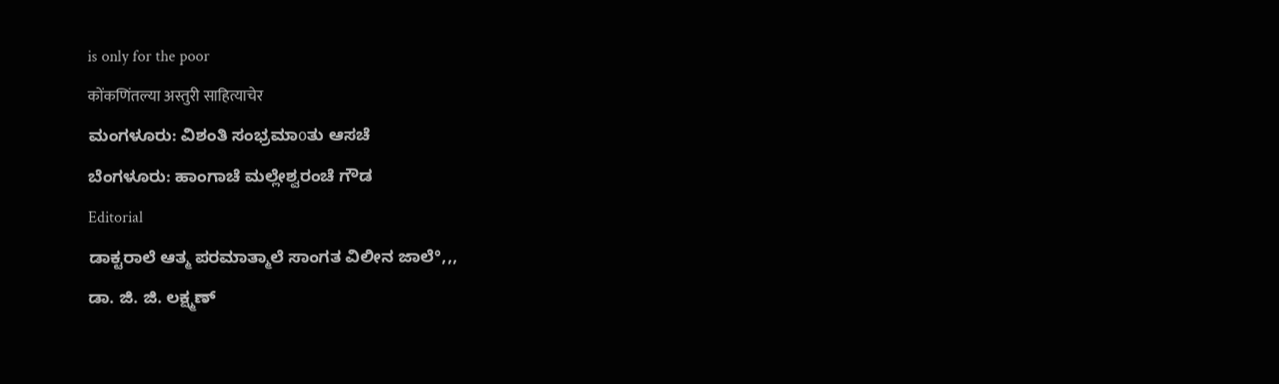is only for the poor
कोंकणिंतल्या अस्तुरी साहित्याचेर
ಮಂಗಳೂರು: ವಿಶಂತಿ ಸಂಭ್ರಮಾοತು ಆಸಚೆ
ಬೆಂಗಳೂರು: ಹಾಂಗಾಚೆ ಮಲ್ಲೇಶ್ವರಂಚೆ ಗೌಡ
Editorial
ಡಾಕ್ಟರಾಲೆ ಆತ್ಮ ಪರಮಾತ್ಮಾಲೆ ಸಾಂಗತ ವಿಲೀನ ಜಾಲೆ°,,,
ಡಾ. ಜಿ. ಜಿ. ಲಕ್ಷ್ಮಣ್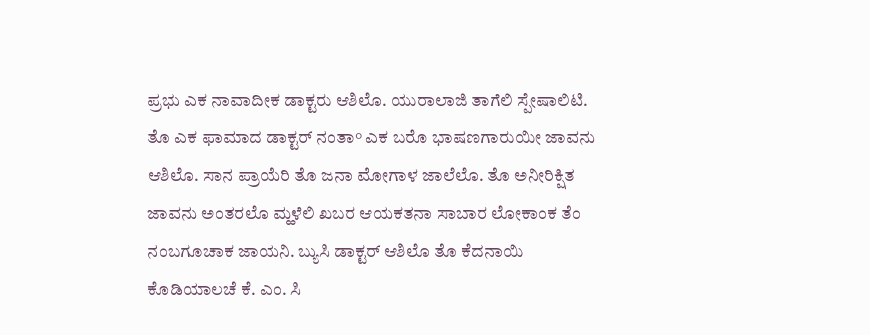ಪ್ರಭು ಎಕ ನಾವಾದೀಕ ಡಾಕ್ಟರು ಆಶಿಲೊ. ಯುರಾಲಾಜಿ ತಾಗೆಲಿ ಸ್ಪೇಷಾಲಿಟಿ. ತೊ ಎಕ ಫಾಮಾದ ಡಾಕ್ಟರ್ ನಂತಾ° ಎಕ ಬರೊ ಭಾಷಣಗಾರುಯೀ ಜಾವನು ಆಶಿಲೊ. ಸಾನ ಪ್ರಾಯೆರಿ ತೊ ಜನಾ ಮೋಗಾಳ ಜಾಲೆಲೊ. ತೊ ಅನೀರಿಕ್ಷಿತ ಜಾವನು ಅಂತರಲೊ ಮ್ಹಳೆಲಿ ಖಬರ ಆಯಕತನಾ ಸಾಬಾರ ಲೋಕಾಂಕ ತೆಂ ನಂಬಗೂಚಾಕ ಜಾಯನಿ. ಬ್ಯುಸಿ ಡಾಕ್ಟರ್ ಆಶಿಲೊ ತೊ ಕೆದನಾಯಿ ಕೊಡಿಯಾಲಚೆ ಕೆ. ಎಂ. ಸಿ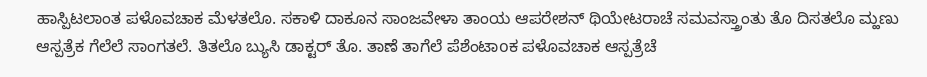ಹಾಸ್ಪಿಟಲಾಂತ ಪಳೊವಚಾಕ ಮೆಳತಲೊ. ಸಕಾಳಿ ದಾಕೂನ ಸಾಂಜವೇಳಾ ತಾಂಯ ಆಪರೇಶನ್ ಥಿಯೇಟರಾಚೆ ಸಮವಸ್ತ್ರಾಂತು ತೊ ದಿಸತಲೊ ಮ್ಹಣು ಆಸ್ಪತ್ರೆಕ ಗೆಲೆಲೆ ಸಾಂಗತಲೆ. ತಿತಲೊ ಬ್ಯುಸಿ ಡಾಕ್ಟರ್ ತೊ. ತಾಣೆ ತಾಗೆಲೆ ಪೆಶೆಂಟಾoಕ ಪಳೊವಚಾಕ ಆಸ್ಪತ್ರೆಚೆ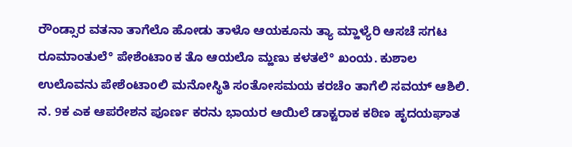ರೌಂಡ್ಸಾರ ವತನಾ ತಾಗೆಲೊ ಹೋಡು ತಾಳೊ ಆಯಕೂನು ತ್ಯಾ ಮ್ಹಾಳ್ಯೆರಿ ಆಸಚೆ ಸಗಟ ರೂಮಾಂತುಲೆ° ಪೇಶೆಂಟಾoಕ ತೊ ಆಯಲೊ ಮ್ಹಣು ಕಳತಲೆ° ಖಂಯ. ಕುಶಾಲ ಉಲೊವನು ಪೇಶೆಂಟಾoಲಿ ಮನೋಸ್ಥಿತಿ ಸಂತೋಸಮಯ ಕರಚೆಂ ತಾಗೆಲಿ ಸವಯ್ ಆಶಿಲಿ.
ನ. 9ಕ ಎಕ ಆಪರೇಶನ ಪೂರ್ಣ ಕರನು ಭಾಯರ ಆಯಿಲೆ ಡಾಕ್ಟರಾಕ ಕಠಿಣ ಹೃದಯಘಾತ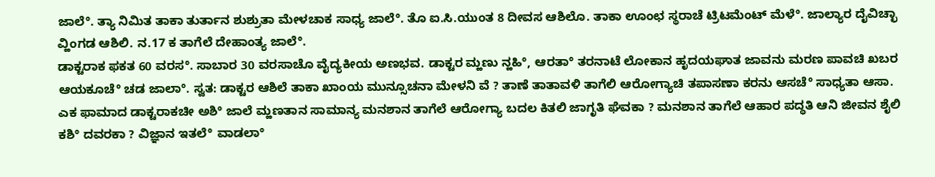ಜಾಲೆ°. ತ್ಯಾ ನಿಮಿತ ತಾಕಾ ತುರ್ತಾನ ಶುಶ್ರುತಾ ಮೇಳಚಾಕ ಸಾಧ್ಯ ಜಾಲೆ°. ತೊ ಐ.ಸಿ.ಯುಂತ 8 ದೀವಸ ಆಶಿಲೊ. ತಾಕಾ ಊಂಛ ಸ್ಥರಾಚೆ ಟ್ರಿಟಮೆಂಟ್ ಮೆಳೆ°. ಜಾಲ್ಯಾರ ದೈವಿಚ್ಛಾ ವ್ಹಿಂಗಡ ಆಶಿಲಿ. ನ.17 ಕ ತಾಗೆಲೆ ದೇಹಾಂತ್ಯ ಜಾಲೆ°.
ಡಾಕ್ಟರಾಕ ಫಕತ 60 ವರಸ°. ಸಾಬಾರ 30 ವರಸಾಚೊ ವೈದ್ಯಕೀಯ ಅಣಭವ. ಡಾಕ್ಟರ ಮ್ಹಣು ನ್ಹಹಿ°, ಆರತಾ° ತರನಾಟೆ ಲೋಕಾನ ಹೃದಯಘಾತ ಜಾವನು ಮರಣ ಪಾವಚಿ ಖಬರ ಆಯಕೂಚೆ° ಚಡ ಜಾಲಾ°. ಸ್ವತ: ಡಾಕ್ಟರ ಆಶಿಲೆ ತಾಕಾ ಖಾಂಯ ಮುನ್ಸೂಚನಾ ಮೇಳನಿ ವೆ ? ತಾಣೆ ತಾತಾವಳಿ ತಾಗೆಲಿ ಆರೋಗ್ಯಾಚಿ ತಪಾಸಣಾ ಕರನು ಆಸಚೆ° ಸಾಧ್ಯತಾ ಆಸಾ. ಎಕ ಫಾಮಾದ ಡಾಕ್ಟರಾಕಚೀ ಅಶಿ° ಜಾಲೆ ಮ್ಹಣತಾನ ಸಾಮಾನ್ಯ ಮನಶಾನ ತಾಗೆಲೆ ಆರೋಗ್ಯಾ ಬದಲ ಕಿತಲಿ ಜಾಗೃತಿ ಘೆವಕಾ ? ಮನಶಾನ ತಾಗೆಲೆ ಆಹಾರ ಪದ್ಧತಿ ಆನಿ ಜೀವನ ಶೈಲಿ ಕಶಿ° ದವರಕಾ ? ವಿಜ್ಞಾನ ಇತಲೆ° ವಾಡಲಾ°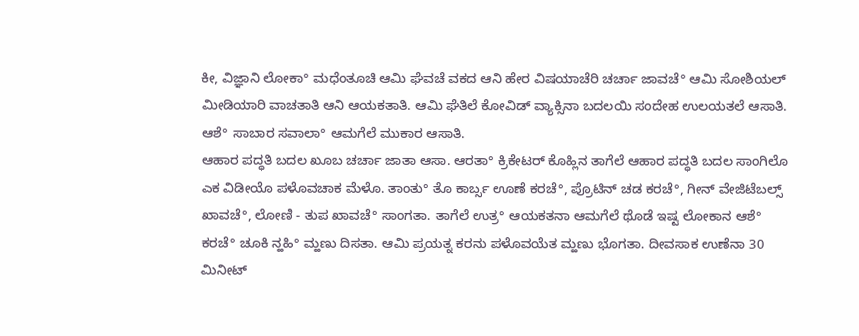ಕೀ, ವಿಜ್ಞಾನಿ ಲೋಕಾ° ಮಧೆಂತೂಚಿ ಆಮಿ ಘೆವಚೆ ವಕದ ಆನಿ ಹೇರ ವಿಷಯಾಚೆರಿ ಚರ್ಚಾ ಜಾವಚೆ° ಆಮಿ ಸೋಶಿಯಲ್ ಮೀಡಿಯಾರಿ ವಾಚತಾತಿ ಆನಿ ಆಯಕತಾತಿ. ಆಮಿ ಘೆತಿಲೆ ಕೋವಿಡ್ ವ್ಯಾಕ್ಸಿನಾ ಬದಲಯಿ ಸಂದೇಹ ಉಲಯತಲೆ ಆಸಾತಿ. ಆಶೆ° ಸಾಬಾರ ಸವಾಲಾ° ಆಮಗೆಲೆ ಮುಕಾರ ಆಸಾತಿ.
ಆಹಾರ ಪದ್ಧತಿ ಬದಲ ಖೂಬ ಚರ್ಚಾ ಜಾತಾ ಆಸಾ. ಆರತಾ° ಕ್ರಿಕೇಟರ್ ಕೊಹ್ಲಿನ ತಾಗೆಲೆ ಆಹಾರ ಪದ್ಧತಿ ಬದಲ ಸಾಂಗಿಲೊ ಎಕ ವಿಡೀಯೊ ಪಳೊವಚಾಕ ಮೆಳೊ. ತಾಂತು° ತೊ ಕಾರ್ಬ್ಸ ಊಣೆ ಕರಚೆ°, ಪ್ರೊಟಿನ್ ಚಡ ಕರಚೆ°, ಗೀನ್ ವೇಜಿಟೆಬಲ್ಸ್ ಖಾವಚೆ°, ಲೋಣಿ - ತುಪ ಖಾವಚೆ° ಸಾಂಗತಾ. ತಾಗೆಲೆ ಉತ್ರ° ಆಯಕತನಾ ಆಮಗೆಲೆ ಥೊಡೆ ಇಷ್ಟ ಲೋಕಾನ ಆಶೆ° ಕರಚೆ° ಚೂಕಿ ನ್ಹಹಿ° ಮ್ಹಣು ದಿಸತಾ. ಆಮಿ ಪ್ರಯತ್ನ ಕರನು ಪಳೊವಯೆತ ಮ್ಹಣು ಭೊಗತಾ. ದೀವಸಾಕ ಉಣೆನಾ 30 ಮಿನೀಟ್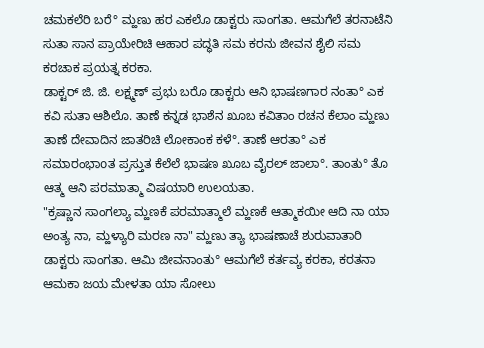ಚಮಕಲೆರಿ ಬರೆ° ಮ್ಹಣು ಹರ ಎಕಲೊ ಡಾಕ್ಟರು ಸಾಂಗತಾ. ಆಮಗೆಲೆ ತರನಾಟೆನಿ ಸುತಾ ಸಾನ ಪ್ರಾಯೇರಿಚಿ ಆಹಾರ ಪದ್ಧತಿ ಸಮ ಕರನು ಜೀವನ ಶೈಲಿ ಸಮ ಕರಚಾಕ ಪ್ರಯತ್ನ ಕರಕಾ.
ಡಾಕ್ಟರ್ ಜಿ. ಜಿ. ಲಕ್ಷ್ಮಣ್ ಪ್ರಭು ಬರೊ ಡಾಕ್ಟರು ಆನಿ ಭಾಷಣಗಾರ ನಂತಾ° ಎಕ ಕವಿ ಸುತಾ ಆಶಿಲೊ. ತಾಣೆ ಕನ್ನಡ ಭಾಶೆನ ಖೂಬ ಕವಿತಾಂ ರಚನ ಕೆಲಾಂ ಮ್ಹಣು ತಾಣೆ ದೇವಾದಿನ ಜಾತರಿಚಿ ಲೋಕಾಂಕ ಕಳೆ°. ತಾಣೆ ಆರತಾ° ಎಕ ಸಮಾರಂಭಾoತ ಪ್ರಸ್ತುತ ಕೆಲೆಲೆ ಭಾಷಣ ಖೂಬ ವೈರಲ್ ಜಾಲಾ°. ತಾಂತು° ತೊ ಆತ್ಮ ಆನಿ ಪರಮಾತ್ಮಾ ವಿಷಯಾರಿ ಉಲಯತಾ.
"ಕ್ರಷ್ಣಾನ ಸಾಂಗಲ್ಯಾ ಮ್ಹಣಕೆ ಪರಮಾತ್ಮಾಲೆ ಮ್ಹಣಕೆ ಆತ್ಮಾಕಯೀ ಆದಿ ನಾ ಯಾ ಅಂತ್ಯ ನಾ, ಮ್ಹಳ್ಯಾರಿ ಮರಣ ನಾ" ಮ್ಹಣು ತ್ಯಾ ಭಾಷಣಾಚೆ ಶುರುವಾತಾರಿ ಡಾಕ್ಟರು ಸಾಂಗತಾ. ಆಮಿ ಜೀವನಾಂತು° ಆಮಗೆಲೆ ಕರ್ತವ್ಯ ಕರಕಾ, ಕರತನಾ ಆಮಕಾ ಜಯ ಮೇಳತಾ ಯಾ ಸೋಲು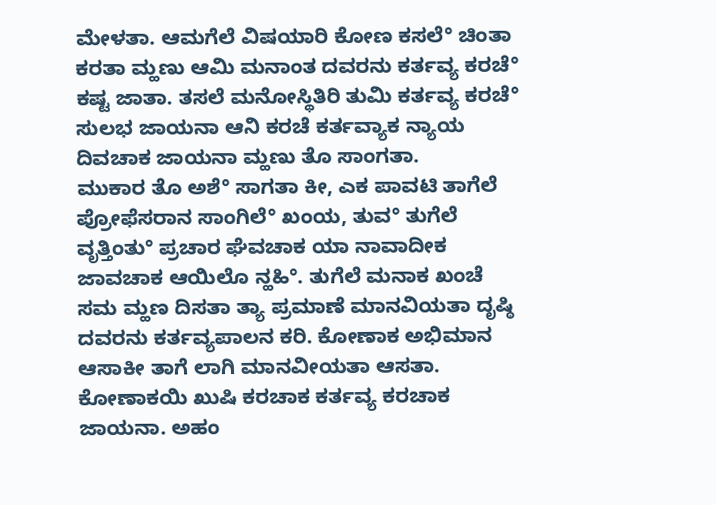ಮೇಳತಾ. ಆಮಗೆಲೆ ವಿಷಯಾರಿ ಕೋಣ ಕಸಲೆ° ಚಿಂತಾ ಕರತಾ ಮ್ಹಣು ಆಮಿ ಮನಾಂತ ದವರನು ಕರ್ತವ್ಯ ಕರಚೆ° ಕಷ್ಟ ಜಾತಾ. ತಸಲೆ ಮನೋಸ್ಥಿತಿರಿ ತುಮಿ ಕರ್ತವ್ಯ ಕರಚೆ° ಸುಲಭ ಜಾಯನಾ ಆನಿ ಕರಚೆ ಕರ್ತವ್ಯಾಕ ನ್ಯಾಯ ದಿವಚಾಕ ಜಾಯನಾ ಮ್ಹಣು ತೊ ಸಾಂಗತಾ.
ಮುಕಾರ ತೊ ಅಶೆ° ಸಾಗತಾ ಕೀ, ಎಕ ಪಾವಟಿ ತಾಗೆಲೆ ಪ್ರೋಫೆಸರಾನ ಸಾಂಗಿಲೆ° ಖಂಯ, ತುವ° ತುಗೆಲೆ ವೃತ್ತಿಂತು° ಪ್ರಚಾರ ಘೆವಚಾಕ ಯಾ ನಾವಾದೀಕ ಜಾವಚಾಕ ಆಯಿಲೊ ನ್ಹಹಿ°. ತುಗೆಲೆ ಮನಾಕ ಖಂಚೆ ಸಮ ಮ್ಹಣ ದಿಸತಾ ತ್ಯಾ ಪ್ರಮಾಣೆ ಮಾನವಿಯತಾ ದೃಷ್ಠಿ ದವರನು ಕರ್ತವ್ಯಪಾಲನ ಕರಿ. ಕೋಣಾಕ ಅಭಿಮಾನ ಆಸಾಕೀ ತಾಗೆ ಲಾಗಿ ಮಾನವೀಯತಾ ಆಸತಾ. ಕೋಣಾಕಯಿ ಖುಷಿ ಕರಚಾಕ ಕರ್ತವ್ಯ ಕರಚಾಕ ಜಾಯನಾ. ಅಹಂ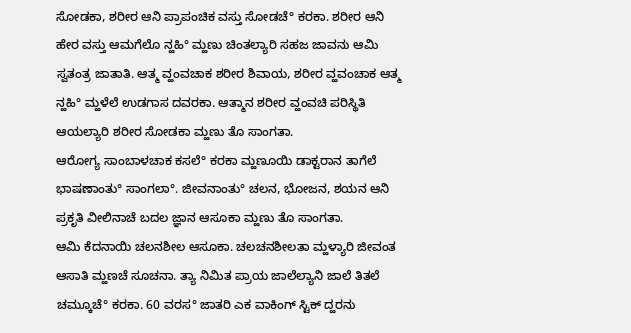ಸೋಡಕಾ, ಶರೀರ ಆನಿ ಪ್ರಾಪಂಚಿಕ ವಸ್ತು ಸೋಡಚೆ° ಕರಕಾ. ಶರೀರ ಆನಿ ಹೇರ ವಸ್ತು ಆಮಗೆಲೊ ನ್ಹಹಿ° ಮ್ಹಣು ಚಿಂತಲ್ಯಾರಿ ಸಹಜ ಜಾವನು ಆಮಿ ಸ್ವತಂತ್ರ ಜಾತಾತಿ. ಆತ್ಮ ವ್ಹಂವಚಾಕ ಶರೀರ ಶಿವಾಯ, ಶರೀರ ವ್ಹವಂಚಾಕ ಆತ್ಮ ನ್ಹಹಿ° ಮ್ಹಳೆಲೆ ಉಡಗಾಸ ದವರಕಾ. ಆತ್ಮಾನ ಶರೀರ ವ್ಹಂವಚಿ ಪರಿಸ್ಥಿತಿ ಆಯಲ್ಯಾರಿ ಶರೀರ ಸೋಡಕಾ ಮ್ಹಣು ತೊ ಸಾಂಗತಾ.
ಆರೋಗ್ಯ ಸಾಂಬಾಳಚಾಕ ಕಸಲೆ° ಕರಕಾ ಮ್ಹಣೂಯಿ ಡಾಕ್ಟರಾನ ತಾಗೆಲೆ ಭಾಷಣಾಂತು° ಸಾಂಗಲಾ°. ಜೀವನಾಂತು° ಚಲನ, ಭೋಜನ, ಶಯನ ಆನಿ ಪ್ರಕೃತಿ ವೀಲಿನಾಚೆ ಬದಲ ಜ್ಞಾನ ಆಸೂಕಾ ಮ್ಹಣು ತೊ ಸಾಂಗತಾ.
ಆಮಿ ಕೆದನಾಯಿ ಚಲನಶೀಲ ಆಸೂಕಾ. ಚಲಚನಶೀಲತಾ ಮ್ಹಳ್ಯಾರಿ ಜೀವಂತ ಆಸಾತಿ ಮ್ಹಣಚೆ ಸೂಚನಾ. ತ್ಯಾ ನಿಮಿತ ಪ್ರಾಯ ಜಾಲೆಲ್ಯಾನಿ ಜಾಲೆ ತಿತಲೆ ಚಮ್ಕೂಚೆ° ಕರಕಾ. 60 ವರಸ° ಜಾತರಿ ಎಕ ವಾಕಿಂಗ್ ಸ್ಟಿಕ್ ದ್ಹರನು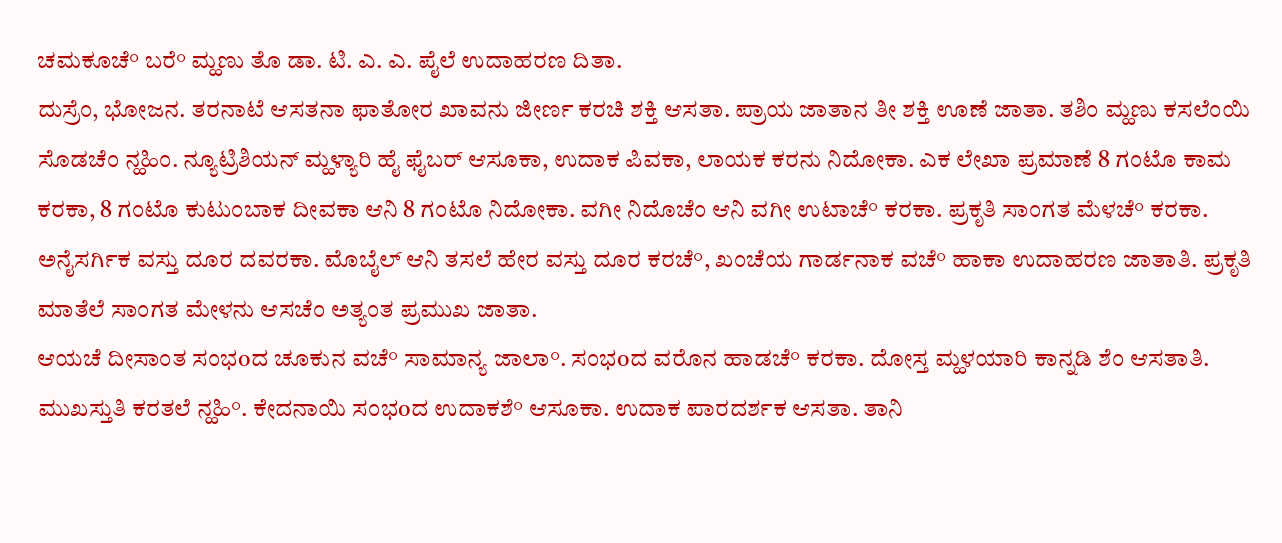ಚಮಕೂಚೆ° ಬರೆ° ಮ್ಹಣು ತೊ ಡಾ. ಟಿ. ಎ. ಎ. ಪೈಲೆ ಉದಾಹರಣ ದಿತಾ.
ದುಸ್ರೆಂ, ಭೋಜನ. ತರನಾಟೆ ಆಸತನಾ ಫಾತೋರ ಖಾವನು ಜೀರ್ಣ ಕರಚಿ ಶಕ್ತಿ ಆಸತಾ. ಪ್ರಾಯ ಜಾತಾನ ತೀ ಶಕ್ತಿ ಊಣೆ ಜಾತಾ. ತಶಿಂ ಮ್ಹಣು ಕಸಲೆಂಯಿ ಸೊಡಚೆಂ ನ್ಹಹಿಂ. ನ್ಯೂಟ್ರಿಶಿಯನ್ ಮ್ಹಳ್ಯಾರಿ ಹೈ ಫೈಬರ್ ಆಸೂಕಾ, ಉದಾಕ ಪಿವಕಾ, ಲಾಯಕ ಕರನು ನಿದೋಕಾ. ಎಕ ಲೇಖಾ ಪ್ರಮಾಣೆ 8 ಗಂಟೊ ಕಾಮ ಕರಕಾ, 8 ಗಂಟೊ ಕುಟುಂಬಾಕ ದೀವಕಾ ಆನಿ 8 ಗಂಟೊ ನಿದೋಕಾ. ವಗೀ ನಿದೊಚೆಂ ಆನಿ ವಗೀ ಉಟಾಚೆ° ಕರಕಾ. ಪ್ರಕೃತಿ ಸಾಂಗತ ಮೆಳಚೆ° ಕರಕಾ. ಅನೈಸರ್ಗಿಕ ವಸ್ತು ದೂರ ದವರಕಾ. ಮೊಬೈಲ್ ಆನಿ ತಸಲೆ ಹೇರ ವಸ್ತು ದೂರ ಕರಚೆ°, ಖಂಚೆಯ ಗಾರ್ಡನಾಕ ವಚೆ° ಹಾಕಾ ಉದಾಹರಣ ಜಾತಾತಿ. ಪ್ರಕೃತಿ ಮಾತೆಲೆ ಸಾಂಗತ ಮೇಳನು ಆಸಚೆಂ ಅತ್ಯಂತ ಪ್ರಮುಖ ಜಾತಾ.
ಆಯಚೆ ದೀಸಾಂತ ಸಂಭoದ ಚೂಕುನ ವಚೆ° ಸಾಮಾನ್ಯ ಜಾಲಾ°. ಸಂಭoದ ವರೊನ ಹಾಡಚೆ° ಕರಕಾ. ದೋಸ್ತ ಮ್ಹಳಯಾರಿ ಕಾನ್ನಡಿ ಶೆಂ ಆಸತಾತಿ. ಮುಖಸ್ತುತಿ ಕರತಲೆ ನ್ಹಹಿ°. ಕೇದನಾಯಿ ಸಂಭoದ ಉದಾಕಶೆ° ಆಸೂಕಾ. ಉದಾಕ ಪಾರದರ್ಶಕ ಆಸತಾ. ತಾನಿ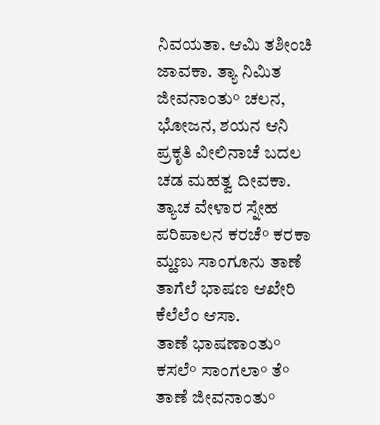ನಿವಯತಾ. ಆಮಿ ತಶೀಂಚಿ ಜಾವಕಾ. ತ್ಯಾ ನಿಮಿತ ಜೀವನಾಂತು° ಚಲನ, ಭೋಜನ, ಶಯನ ಆನಿ ಪ್ರಕೃತಿ ವೀಲಿನಾಚೆ ಬದಲ ಚಡ ಮಹತ್ವ ದೀವಕಾ. ತ್ಯಾಚ ವೇಳಾರ ಸ್ನೇಹ ಪರಿಪಾಲನ ಕರಚೆ° ಕರಕಾ ಮ್ಹಣು ಸಾಂಗೂನು ತಾಣೆ ತಾಗೆಲೆ ಭಾಷಣ ಆಖೇರಿ ಕೆಲೆಲೆಂ ಆಸಾ.
ತಾಣೆ ಭಾಷಣಾಂತು° ಕಸಲೆ° ಸಾಂಗಲಾ° ತೆ° ತಾಣೆ ಜೀವನಾಂತು°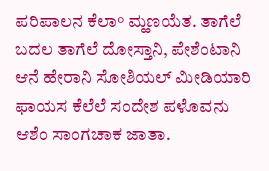ಪರಿಪಾಲನ ಕೆಲಾ° ಮ್ಹಣಯೆತ. ತಾಗೆಲೆ ಬದಲ ತಾಗೆಲೆ ದೋಸ್ತಾನಿ, ಪೇಶೆಂಟಾನಿ ಆನೆ ಹೇರಾನಿ ಸೋಶಿಯಲ್ ಮೀಡಿಯಾರಿ ಫಾಯಸ ಕೆಲೆಲೆ ಸಂದೇಶ ಪಳೊವನು ಆಶೆಂ ಸಾಂಗಚಾಕ ಜಾತಾ.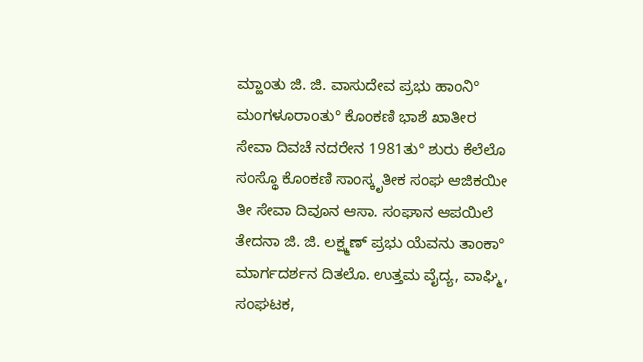ಮ್ಹಾಂತು ಜಿ. ಜಿ. ವಾಸುದೇವ ಪ್ರಭು ಹಾಂನಿ° ಮಂಗಳೂರಾoತು° ಕೊಂಕಣಿ ಭಾಶೆ ಖಾತೀರ ಸೇವಾ ದಿವಚೆ ನದರೇನ 1981ತು° ಶುರು ಕೆಲೆಲೊ ಸಂಸ್ಥೊ ಕೊಂಕಣಿ ಸಾಂಸ್ಕೃತೀಕ ಸಂಘ ಆಜಿಕಯೀ ತೀ ಸೇವಾ ದಿವೂನ ಆಸಾ. ಸಂಘಾನ ಆಪಯಿಲೆ ತೇದನಾ ಜಿ. ಜಿ. ಲಕ್ಷ್ಮಣ್ ಪ್ರಭು ಯೆವನು ತಾಂಕಾ° ಮಾರ್ಗದರ್ಶನ ದಿತಲೊ. ಉತ್ತಮ ವೈದ್ಯ, ವಾಘ್ಮಿ, ಸಂಘಟಕ,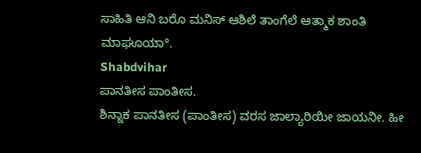ಸಾಹಿತಿ ಆನಿ ಬರೊ ಮನಿಸ್ ಆಶಿಲೆ ತಾಂಗೆಲೆ ಆತ್ಮಾಕ ಶಾಂತಿ ಮಾಘೂಯಾ°.
Shabdvihar
ಪಾನತೀಸ ಪಾಂತೀಸ.
ಶಿನ್ನಾಕ ಪಾನತೀಸ (ಪಾಂತೀಸ) ವರಸ ಜಾಲ್ಯಾರಿಯೀ ಜಾಯನೀ. ಹೀ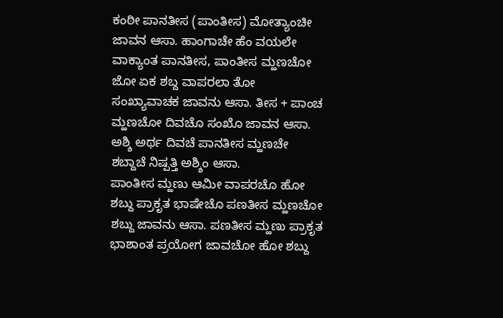ಕಂಠೀ ಪಾನತೀಸ (ಪಾಂತೀಸ) ಮೋತ್ಯಾಂಚೀ ಜಾವನ ಆಸಾ. ಹಾಂಗಾಚೇ ಹೆಂ ವಯಲೇ ವಾಕ್ಯಾಂತ ಪಾನತೀಸ, ಪಾಂತೀಸ ಮ್ಹಣಚೋ ಜೋ ಏಕ ಶಬ್ದ ವಾಪರಲಾ ತೋ ಸಂಖ್ಯಾವಾಚಕ ಜಾವನು ಆಸಾ. ತೀಸ + ಪಾಂಚ ಮ್ಹಣಚೋ ದಿವಚೊ ಸಂಖೊ ಜಾವನ ಆಸಾ. ಅಶ್ಶಿ ಅರ್ಥ ದಿವಚೆ ಪಾನತೀಸ ಮ್ಹಣಚೇ ಶಬ್ದಾಚೆ ನಿಷ್ಪತ್ತಿ ಅಶ್ಶಿಂ ಆಸಾ.
ಪಾಂತೀಸ ಮ್ಹಣು ಆಮೀ ವಾಪರಚೊ ಹೋ ಶಬ್ದು ಪ್ರಾಕೃತ ಭಾಷೇಚೊ ಪಣತೀಸ ಮ್ಹಣಚೋ ಶಬ್ದು ಜಾವನು ಆಸಾ. ಪಣತೀಸ ಮ್ಹಣು ಪ್ರಾಕೃತ ಭಾಶಾಂತ ಪ್ರಯೋಗ ಜಾವಚೋ ಹೋ ಶಬ್ದು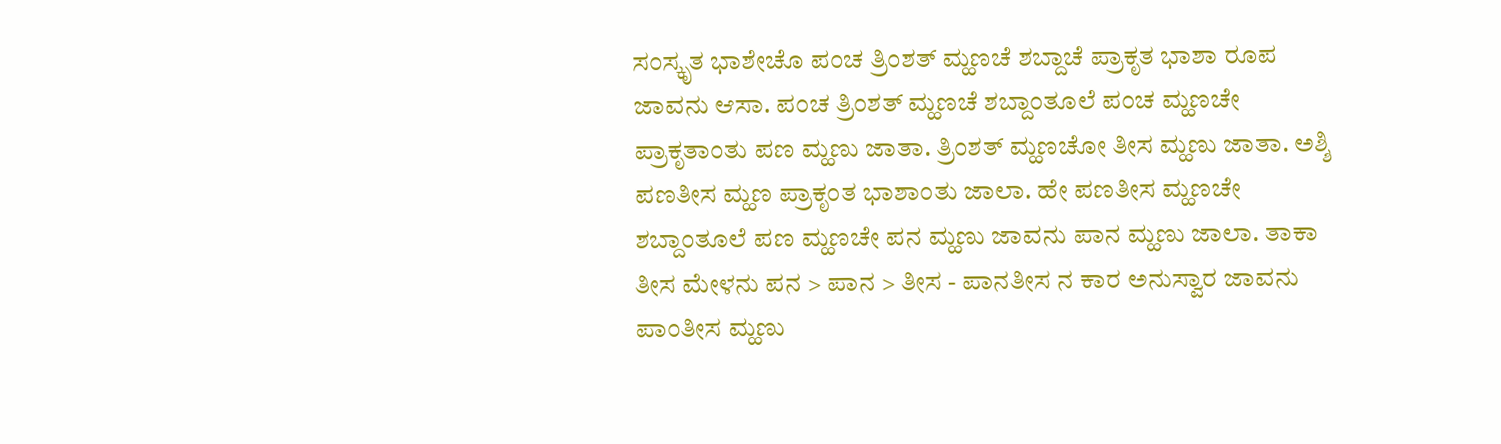ಸಂಸ್ಕೃತ ಭಾಶೇಚೊ ಪಂಚ ತ್ರಿಂಶತ್ ಮ್ಹಣಚೆ ಶಬ್ದಾಚೆ ಪ್ರಾಕೃತ ಭಾಶಾ ರೂಪ ಜಾವನು ಆಸಾ. ಪಂಚ ತ್ರಿಂಶತ್ ಮ್ಹಣಚೆ ಶಬ್ದಾಂತೂಲೆ ಪಂಚ ಮ್ಹಣಚೇ ಪ್ರಾಕೃತಾಂತು ಪಣ ಮ್ಹಣು ಜಾತಾ. ತ್ರಿಂಶತ್ ಮ್ಹಣಚೋ ತೀಸ ಮ್ಹಣು ಜಾತಾ. ಅಶ್ಶಿ ಪಣತೀಸ ಮ್ಹಣ ಪ್ರಾಕೃಂತ ಭಾಶಾಂತು ಜಾಲಾ. ಹೇ ಪಣತೀಸ ಮ್ಹಣಚೇ ಶಬ್ದಾಂತೂಲೆ ಪಣ ಮ್ಹಣಚೇ ಪನ ಮ್ಹಣು ಜಾವನು ಪಾನ ಮ್ಹಣು ಜಾಲಾ. ತಾಕಾ ತೀಸ ಮೇಳನು ಪನ > ಪಾನ > ತೀಸ - ಪಾನತೀಸ ನ ಕಾರ ಅನುಸ್ವಾರ ಜಾವನು ಪಾಂತೀಸ ಮ್ಹಣು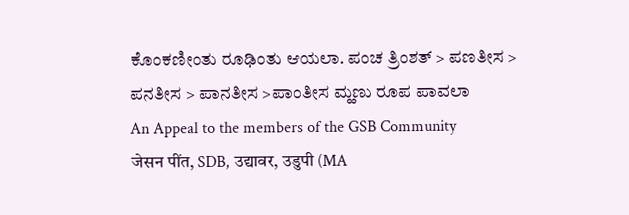ಕೊಂಕಣೀಂತು ರೂಢಿಂತು ಆಯಲಾ. ಪಂಚ ತ್ರಿಂಶತ್ > ಪಣತೀಸ > ಪನತೀಸ > ಪಾನತೀಸ >ಪಾಂತೀಸ ಮ್ಹಣು ರೂಪ ಪಾವಲಾ
An Appeal to the members of the GSB Community
जेसन पींत, SDB, उद्यावर, उडुपी (MA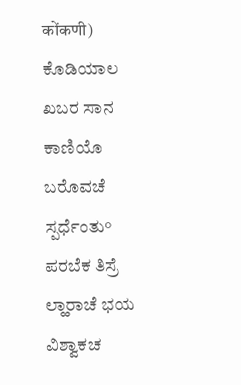कोंकणी)
ಕೊಡಿಯಾಲ ಖಬರ ಸಾನ ಕಾಣಿಯೊ ಬರೊವಚೆ ಸ್ಪರ್ಧೆಂತು°
ಪರಬೆಕ ತಿಸ್ರೆ ಲ್ಹಾರಾಚೆ ಭಯ ವಿಶ್ವಾಕಚ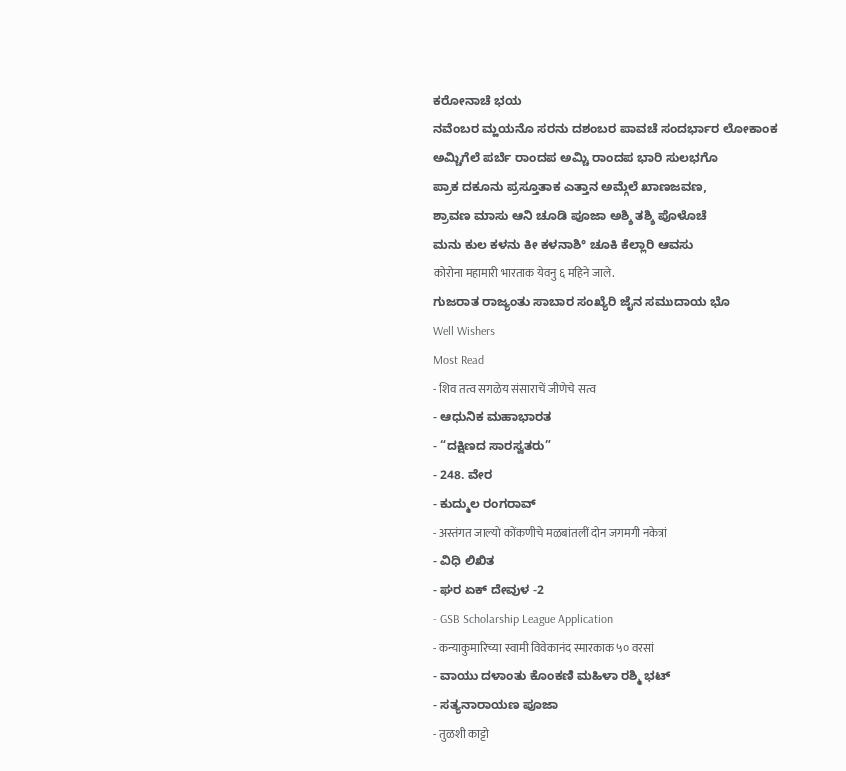ಕರೋನಾಚೆ ಭಯ
ನವೆಂಬರ ಮ್ಹಯನೊ ಸರನು ದಶಂಬರ ಪಾವಚೆ ಸಂದರ್ಭಾರ ಲೋಕಾಂಕ
ಅಮ್ಚಿಗೆಲೆ ಪರ್ಬೆ ರಾಂದಪ ಅಮ್ಚಿ ರಾಂದಪ ಭಾರಿ ಸುಲಭಗೊ
ಪ್ರಾಕ ದಕೂನು ಪ್ರಸ್ತೂತಾಕ ಎತ್ತಾನ ಅಮ್ಗೆಲೆ ಖಾಣಜವಣ,
ಶ್ರಾವಣ ಮಾಸು ಆನಿ ಚೂಡಿ ಪೂಜಾ ಅಶ್ಶಿ ತಶ್ಶಿ ಪೊಳೊಚೆ
ಮನು ಕುಲ ಕಳನು ಕೀ ಕಳನಾಶಿ° ಚೂಕಿ ಕೆಲ್ಲಾರಿ ಆವಸು
कोरोना महामारी भारताक येवनु ६ महिने जाले.
ಗುಜರಾತ ರಾಜ್ಯಂತು ಸಾಬಾರ ಸಂಖ್ಯೆರಿ ಜೈನ ಸಮುದಾಯ ಭೊ
Well Wishers
Most Read
- शिव तत्व सगळेय संसाराचें जीणेचे सत्व
- ಆಧುನಿಕ ಮಹಾಭಾರತ
- “ದಕ್ಷಿಣದ ಸಾರಸ್ವತರು”
- 248. ವೇರ
- ಕುದ್ಮುಲ ರಂಗರಾವ್
- अस्तंगत जाल्यो कोंकणीचे मळबांतलीं दोन जगमगी नकेत्रां
- ವಿಧಿ ಲಿಖಿತ
- ಘರ ಏಕ್ ದೇವುಳ -2
- GSB Scholarship League Application
- कन्याकुमारिच्या स्वामी विवेकानंद स्मारकाक ५० वरसां
- ವಾಯು ದಳಾಂತು ಕೊಂಕಣಿ ಮಹಿಳಾ ರಶ್ಮಿ ಭಟ್
- ಸತ್ಯನಾರಾಯಣ ಪೂಜಾ
- तुळशी काट्टो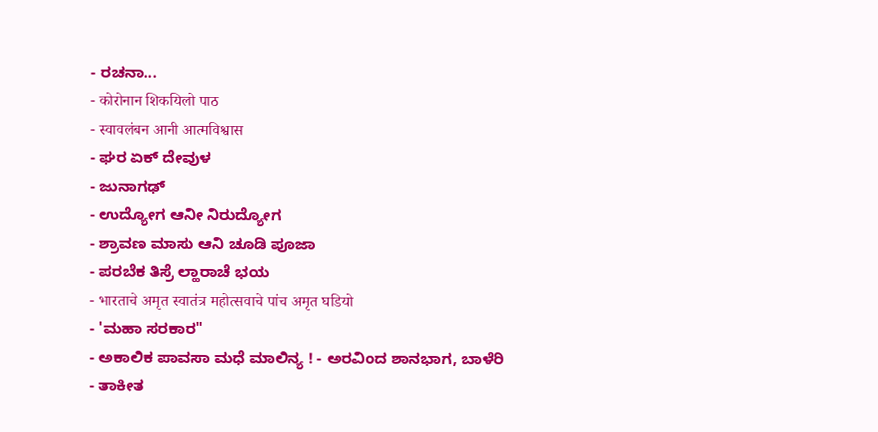- ರಚನಾ...
- कोरोनान शिकयिलो पाठ
- स्वावलंबन आनी आत्मविश्वास
- ಘರ ಏಕ್ ದೇವುಳ
- ಜುನಾಗಢ್
- ಉದ್ಯೋಗ ಆನೀ ನಿರುದ್ಯೋಗ
- ಶ್ರಾವಣ ಮಾಸು ಆನಿ ಚೂಡಿ ಪೂಜಾ
- ಪರಬೆಕ ತಿಸ್ರೆ ಲ್ಹಾರಾಚೆ ಭಯ
- भारताचे अमृत स्वातंत्र महोत्सवाचे पांच अमृत घडियो
- 'ಮಹಾ ಸರಕಾರ"
- ಅಕಾಲಿಕ ಪಾವಸಾ ಮಧೆ ಮಾಲಿನ್ಯ ! - ಅರವಿಂದ ಶಾನಭಾಗ, ಬಾಳೆರಿ
- ತಾಕೀತ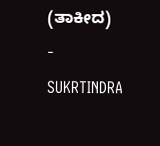(ತಾಕೀದ)
- SUKRTINDRA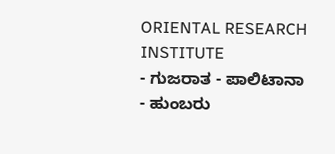ORIENTAL RESEARCH INSTITUTE
- ಗುಜರಾತ - ಪಾಲಿಟಾನಾ
- ಹುಂಬರು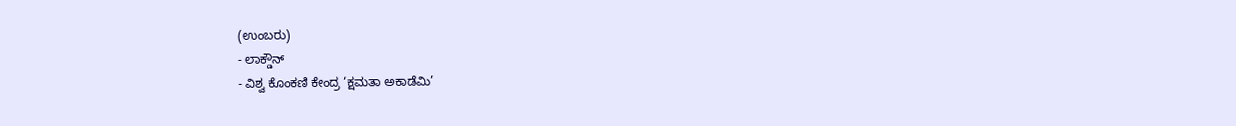(ಉಂಬರು)
- ಲಾಕ್ಡೌನ್
- ವಿಶ್ವ ಕೊಂಕಣಿ ಕೇಂದ್ರ ‘ಕ್ಷಮತಾ ಅಕಾಡೆಮಿ’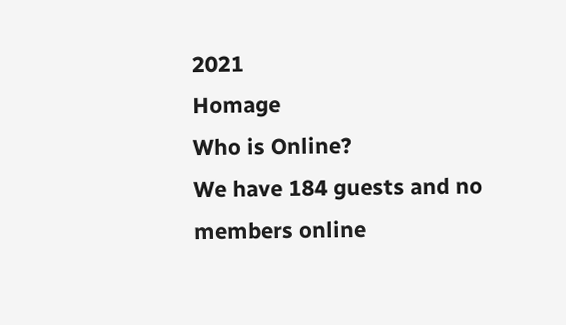2021
Homage
Who is Online?
We have 184 guests and no members online